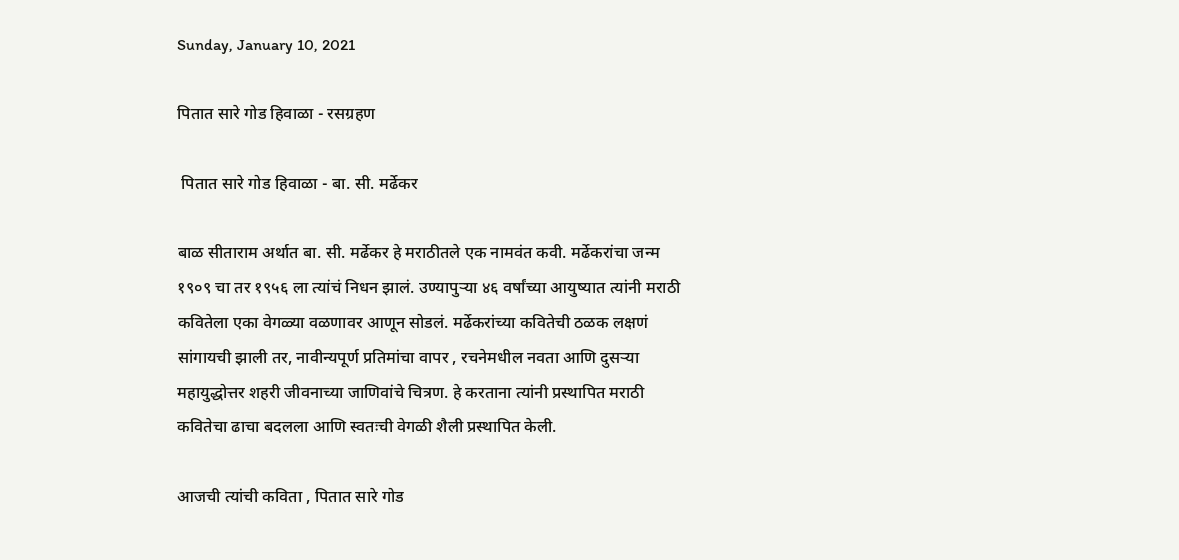Sunday, January 10, 2021

पितात सारे गोड हिवाळा - रसग्रहण

 पितात सारे गोड हिवाळा - बा. सी. मर्ढेकर

बाळ सीताराम अर्थात बा. सी. मर्ढेकर हे मराठीतले एक नामवंत कवी. मर्ढेकरांचा जन्म १९०९ चा तर १९५६ ला त्यांचं निधन झालं. उण्यापुऱ्या ४६ वर्षांच्या आयुष्यात त्यांनी मराठी कवितेला एका वेगळ्या वळणावर आणून सोडलं. मर्ढेकरांच्या कवितेची ठळक लक्षणं सांगायची झाली तर, नावीन्यपूर्ण प्रतिमांचा वापर , रचनेमधील नवता आणि दुसऱ्या महायुद्धोत्तर शहरी जीवनाच्या जाणिवांचे चित्रण. हे करताना त्यांनी प्रस्थापित मराठी कवितेचा ढाचा बदलला आणि स्वतःची वेगळी शैली प्रस्थापित केली.

आजची त्यांची कविता , पितात सारे गोड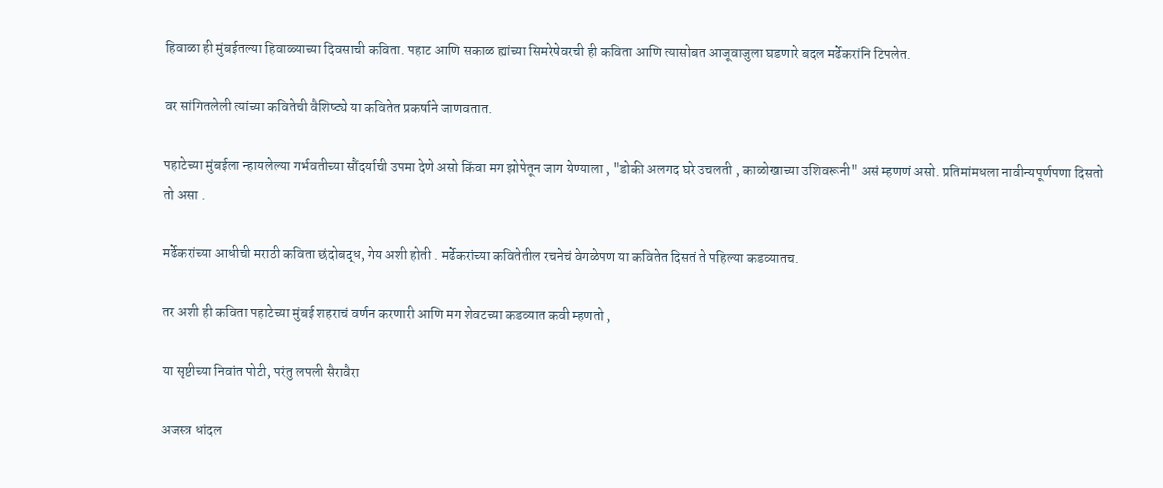हिवाळा ही मुंबईतल्या हिवाळ्याच्या दिवसाची कविता. पहाट आणि सकाळ ह्यांच्या सिमरेषेवरची ही कविता आणि त्यासोबत आजूवाजुला घडणारे बदल मर्ढेकरांनि टिपलेत.

वर सांगितलेली त्यांच्या कवितेची वैशिष्ट्ये या कवितेत प्रकर्षाने जाणवतात.

पहाटेच्या मुंबईला न्हायलेल्या गर्भवतीच्या सौंदर्याची उपमा देणे असो किंवा मग झोपेतून जाग येण्याला , "डोकी अलगद घरे उचलती , काळोखाच्या उशिवरूनी" असं म्हणणं असो. प्रतिमांमधला नावीन्यपूर्णपणा दिसतो तो असा .

मर्ढेकरांच्या आधीची मराठी कविता छंदोबद्ध, गेय अशी होती . मर्ढेकरांच्या कवितेतील रचनेचं वेगळेपण या कवितेत दिसतं ते पहिल्या कडव्यातच.

तर अशी ही कविता पहाटेच्या मुंबई शहराचं वर्णन करणारी आणि मग शेवटच्या कडव्यात कवी म्हणतो ,

या सृष्टीच्या निवांत पोटी, परंतु लपली सैरावैरा

अजस्त्र धांदल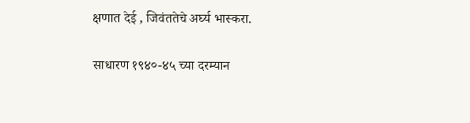क्षणात देई , जिवंततेचे अर्घ्य भास्करा.

साधारण १९४०-४५ च्या दरम्यान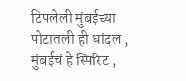टिपलेली मुंबईच्या पोटातली ही धांदल , मुंबईचं हे स्पिरिट ,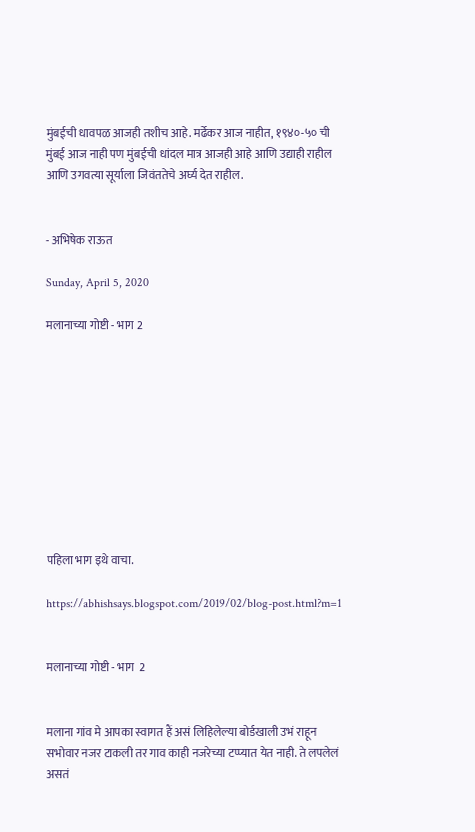मुंबईची धावपळ आजही तशीच आहे. मर्ढेकर आज नाहीत, १९४०-५० ची मुंबई आज नाही पण मुंबईची धांदल मात्र आजही आहे आणि उद्याही राहील आणि उगवत्या सूर्याला जिवंततेचे अर्घ्य देत राहील.


- अभिषेक राऊत

Sunday, April 5, 2020

मलानाच्या गोष्टी - भाग 2










पहिला भाग इथे वाचा.

https://abhishsays.blogspot.com/2019/02/blog-post.html?m=1


मलानाच्या गोष्टी - भाग  2


मलाना गांव मे आपका स्वागत हैं असं लिहिलेल्या बोर्डखाली उभं राहून सभोवार नजर टाकली तर गाव काही नजरेच्या टप्प्यात येत नाही. ते लपलेलं असतं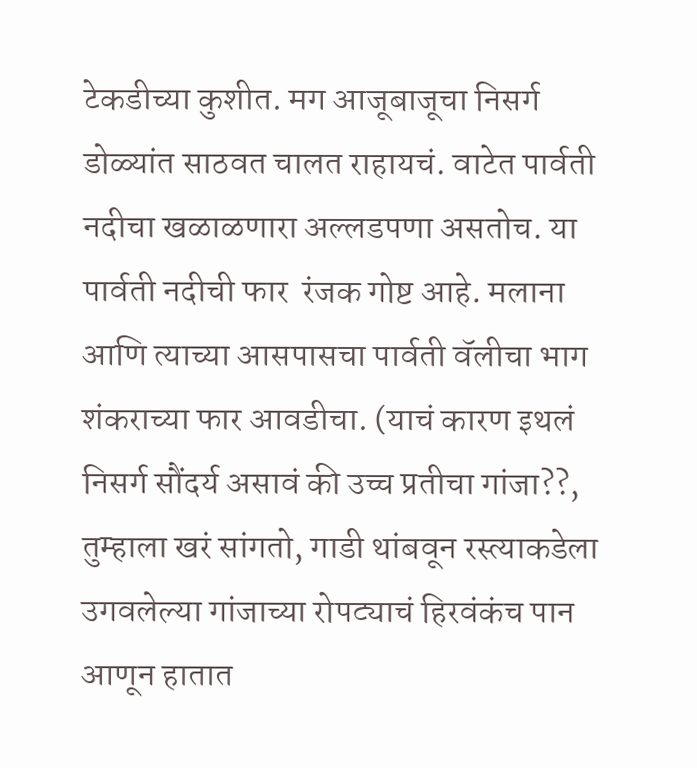टेकडीच्या कुशीत. मग आजूबाजूचा निसर्ग डोळ्यांत साठवत चालत राहायचं. वाटेत पार्वती नदीचा खळाळणारा अल्लडपणा असतोच. या पार्वती नदीची फार  रंजक गोष्ट आहे. मलाना आणि त्याच्या आसपासचा पार्वती वॅलीचा भाग शंकराच्या फार आवडीचा. (याचं कारण इथलं निसर्ग सौंदर्य असावं की उच्च प्रतीचा गांजा??,  तुम्हाला खरं सांगतो, गाडी थांबवून रस्त्याकडेला उगवलेल्या गांजाच्या रोपट्याचं हिरवंकंच पान आणून हातात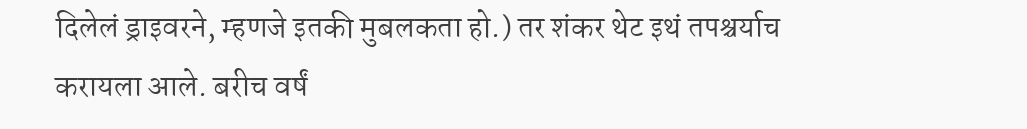दिलेलं ड्राइवरने, म्हणजे इतकी मुबलकता हो.) तर शंकर थेट इथं तपश्चर्याच  करायला आले. बरीच वर्षं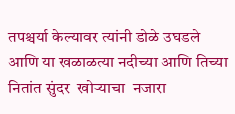तपश्चर्या केल्यावर त्यांनी डोळे उघडले आणि या खळाळत्या नदीच्या आणि तिच्या नितांत सुंदर  खोऱ्याचा  नजारा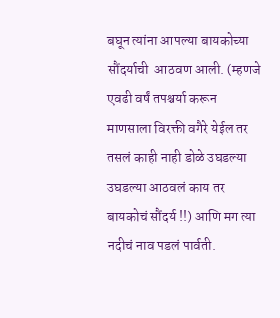बघून त्यांना आपल्या बायकोच्या सौंदर्याची  आठवण आली. (म्हणजे एवढी वर्षं तपश्चर्या करून माणसाला विरक्ती वगैरे येईल तर तसलं काही नाही डोळे उघडल्या उघडल्या आठवलं काय तर बायकोचं सौंदर्य !!) आणि मग त्या नदीचं नाव पडलं पार्वती.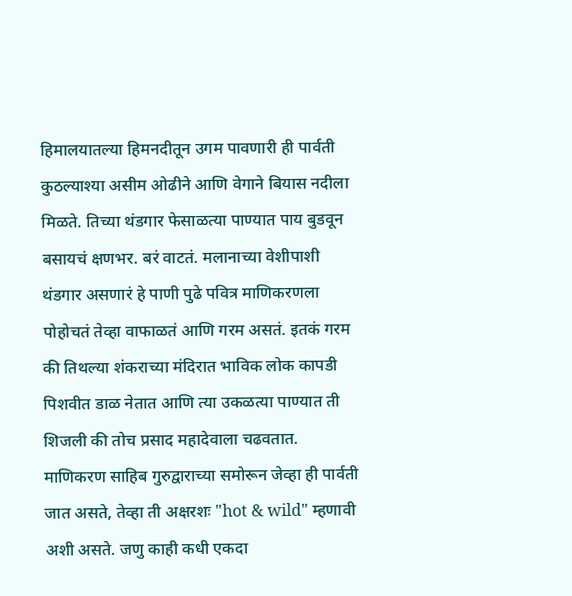हिमालयातल्या हिमनदीतून उगम पावणारी ही पार्वती कुठल्याश्या असीम ओढीने आणि वेगाने बियास नदीला मिळते. तिच्या थंडगार फेसाळत्या पाण्यात पाय बुडवून बसायचं क्षणभर. बरं वाटतं. मलानाच्या वेशीपाशी थंडगार असणारं हे पाणी पुढे पवित्र माणिकरणला पोहोचतं तेव्हा वाफाळतं आणि गरम असतं. इतकं गरम की तिथल्या शंकराच्या मंदिरात भाविक लोक कापडी पिशवीत डाळ नेतात आणि त्या उकळत्या पाण्यात ती शिजली की तोच प्रसाद महादेवाला चढवतात. माणिकरण साहिब गुरुद्वाराच्या समोरून जेव्हा ही पार्वती जात असते, तेव्हा ती अक्षरशः "hot & wild" म्हणावी अशी असते. जणु काही कधी एकदा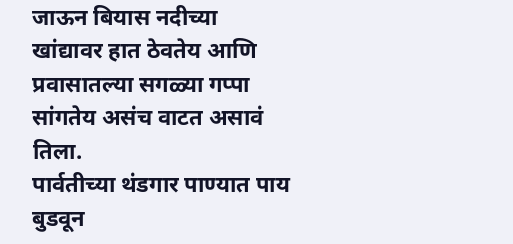जाऊन बियास नदीच्या खांद्यावर हात ठेवतेय आणि प्रवासातल्या सगळ्या गप्पा सांगतेय असंच वाटत असावं तिला.
पार्वतीच्या थंडगार पाण्यात पाय बुडवून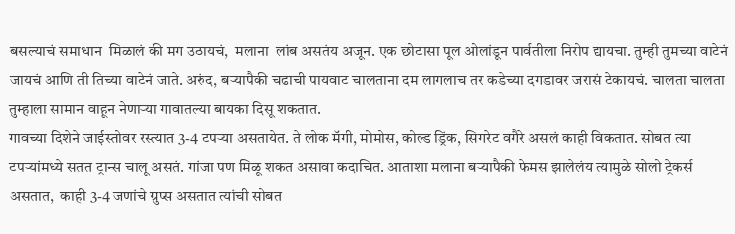बसल्याचं समाधान  मिळालं की मग उठायचं,  मलाना  लांब असतंय अजून. एक छोटासा पूल ओलांडून पार्वतीला निरोप द्यायचा. तुम्ही तुमच्या वाटेनं जायचं आणि ती तिच्या वाटेनं जाते. अरुंद, बऱ्यापैकी चढाची पायवाट चालताना दम लागलाच तर कडेच्या दगडावर जरासं टेकायचं. चालता चालता तुम्हाला सामान वाहून नेणाऱ्या गावातल्या बायका दिसू शकतात.
गावच्या दिशेने जाईस्तोवर रस्त्यात 3-4 टपऱ्या असतायेत. ते लोक मॅगी, मोमोस, कोल्ड ड्रिंक, सिगरेट वगैरे असलं काही विकतात. सोबत त्या टपऱ्यांमध्ये सतत ट्रान्स चालू असतं. गांजा पण मिळू शकत असावा कदाचित. आताशा मलाना बऱ्यापैकी फेमस झालेलंय त्यामुळे सोलो ट्रेकर्स असतात,  काही 3-4 जणांचे ग्रुप्स असतात त्यांची सोबत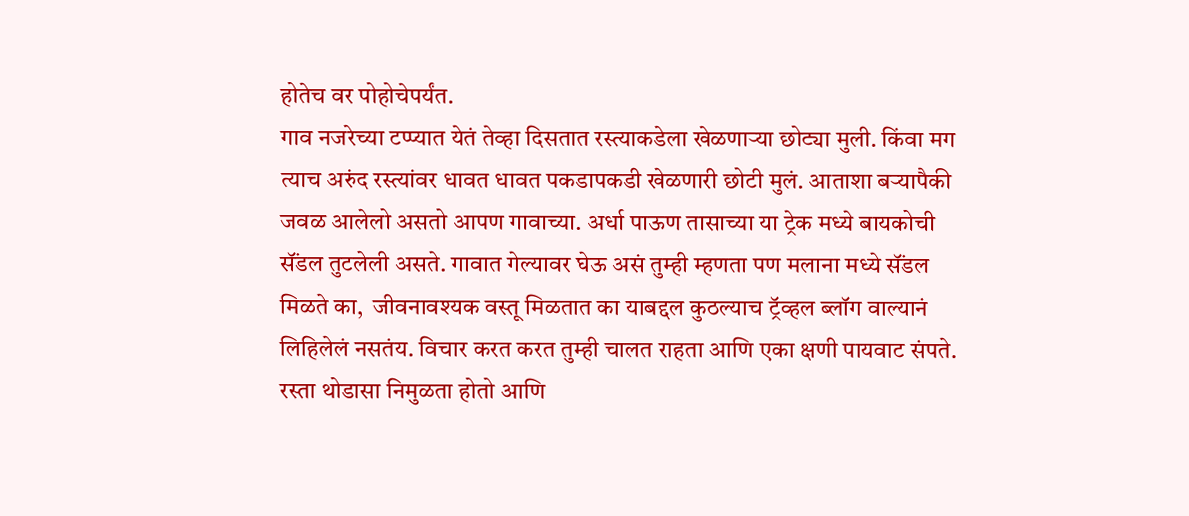होतेच वर पोहोचेपर्यंत.
गाव नजरेच्या टप्प्यात येतं तेव्हा दिसतात रस्त्याकडेला खेळणाऱ्या छोट्या मुली. किंवा मग त्याच अरुंद रस्त्यांवर धावत धावत पकडापकडी खेळणारी छोटी मुलं. आताशा बऱ्यापैकी जवळ आलेलो असतो आपण गावाच्या. अर्धा पाऊण तासाच्या या ट्रेक मध्ये बायकोची सॅंडल तुटलेली असते. गावात गेल्यावर घेऊ असं तुम्ही म्हणता पण मलाना मध्ये सॅंडल मिळते का,  जीवनावश्यक वस्तू मिळतात का याबद्दल कुठल्याच ट्रॅव्हल ब्लॉग वाल्यानं लिहिलेलं नसतंय. विचार करत करत तुम्ही चालत राहता आणि एका क्षणी पायवाट संपते. रस्ता थोडासा निमुळता होतो आणि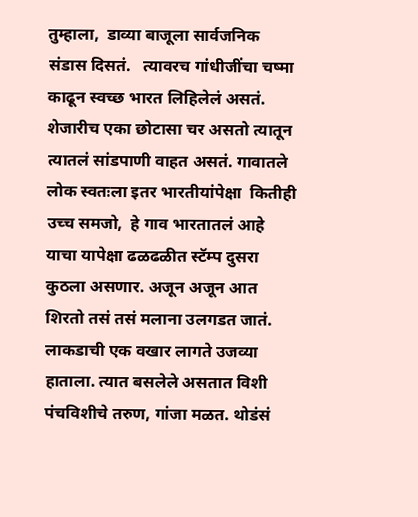तुम्हाला,  डाव्या बाजूला सार्वजनिक संडास दिसतं.   त्यावरच गांधीजींचा चष्मा काढून स्वच्छ भारत लिहिलेलं असतं. शेजारीच एका छोटासा चर असतो त्यातून त्यातलं सांडपाणी वाहत असतं. गावातले लोक स्वतःला इतर भारतीयांपेक्षा  कितीही उच्च समजो,  हे गाव भारतातलं आहे याचा यापेक्षा ढळढळीत स्टॅम्प दुसरा कुठला असणार. अजून अजून आत शिरतो तसं तसं मलाना उलगडत जातं. लाकडाची एक वखार लागते उजव्या हाताला. त्यात बसलेले असतात विशी पंचविशीचे तरुण, गांजा मळत. थोडंसं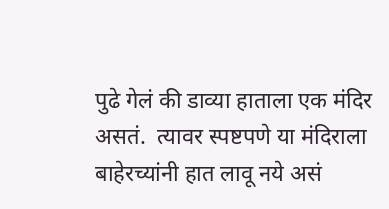पुढे गेलं की डाव्या हाताला एक मंदिर असतं.  त्यावर स्पष्टपणे या मंदिराला बाहेरच्यांनी हात लावू नये असं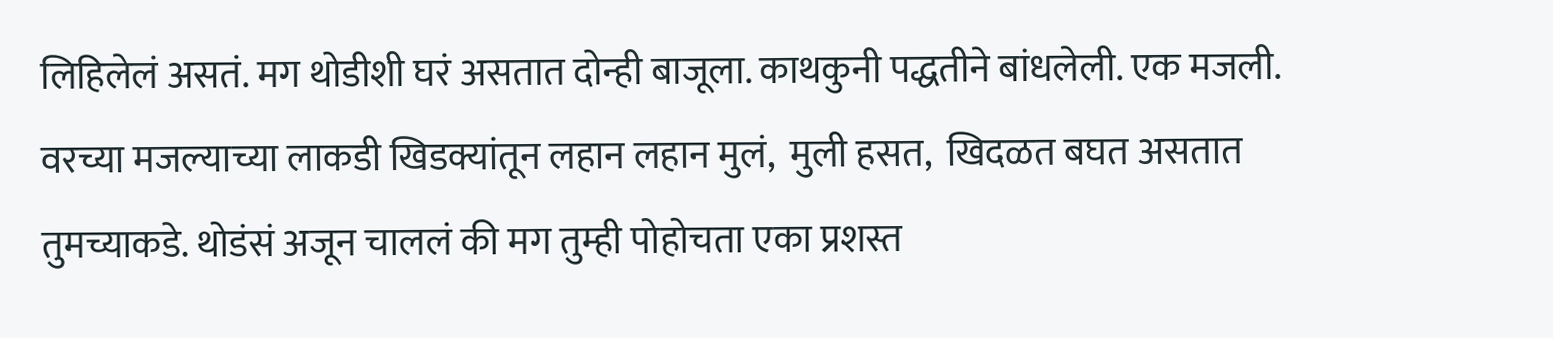लिहिलेलं असतं. मग थोडीशी घरं असतात दोन्ही बाजूला. काथकुनी पद्धतीने बांधलेली. एक मजली. वरच्या मजल्याच्या लाकडी खिडक्यांतून लहान लहान मुलं,  मुली हसत,  खिदळत बघत असतात तुमच्याकडे. थोडंसं अजून चाललं की मग तुम्ही पोहोचता एका प्रशस्त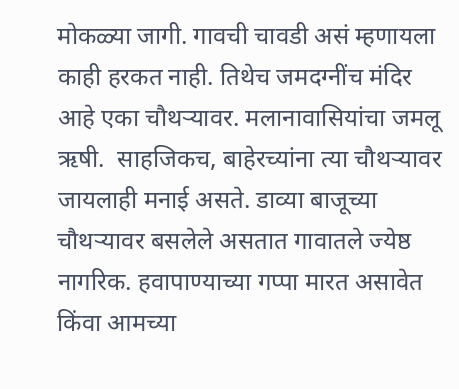मोकळ्या जागी. गावची चावडी असं म्हणायला काही हरकत नाही. तिथेच जमदग्नींच मंदिर आहे एका चौथऱ्यावर. मलानावासियांचा जमलू ऋषी.  साहजिकच, बाहेरच्यांना त्या चौथऱ्यावर जायलाही मनाई असते. डाव्या बाजूच्या चौथऱ्यावर बसलेले असतात गावातले ज्येष्ठ नागरिक. हवापाण्याच्या गप्पा मारत असावेत किंवा आमच्या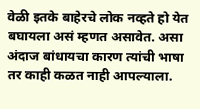वेळी इतके बाहेरचे लोक नव्हते हो येत बघायला असं म्हणत असावेत. असा अंदाज बांधायचा कारण त्यांची भाषा तर काही कळत नाही आपल्याला.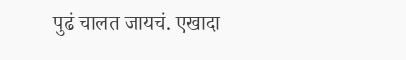पुढं चालत जायचं. एखादा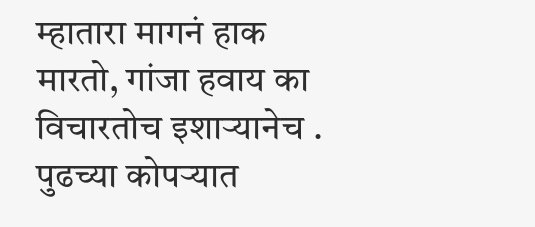म्हातारा मागनं हाक मारतो, गांजा हवाय का विचारतोच इशाऱ्यानेच . पुढच्या कोपऱ्यात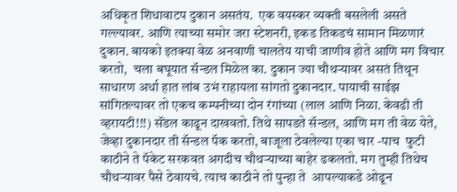अधिकृत शिधावाटप दुकान असतंय.  एक वयस्कर व्यक्ती बसलेली असते गल्ल्यावर. आणि त्याच्या समोर जरा स्टेशनरी, इकड तिकडचं सामान मिळणारं दुकान. बायको इतक्या वेळ अनवाणी चालतेय याची जाणीव होते आणि मग विचार करतो,  चला बघूयात सॅन्डल मिळेल का. दुकान ज्या चौथऱ्यावर असतं तिथून साधारण अर्धा हात लांब उभं राहायला सांगतो दुकानदार. पायाची साईझ सांगितल्यावर तो एकच कम्पनीच्या दोन रंगांच्या (लाल आणि निळा. केवढी ती व्हरायटी!!!) सॅंडल काढून दाखवतो. तिथे सापडते सॅन्डल, आणि मग ती वेळ येते,  जेव्हा दुकानदार ती सॅन्डल पॅक करतो, बाजूला ठेवलेल्या एका चार -पाच  फुटी काठीने ते पॅकेट सरकवत अगदीच चौथऱ्याच्या बाहेर ढकलतो. मग तुम्ही तिथेच चौथऱ्यावर पैसे ठेवायचे. त्याच काठीने तो पुन्हा ते  आपल्याकडे ओढून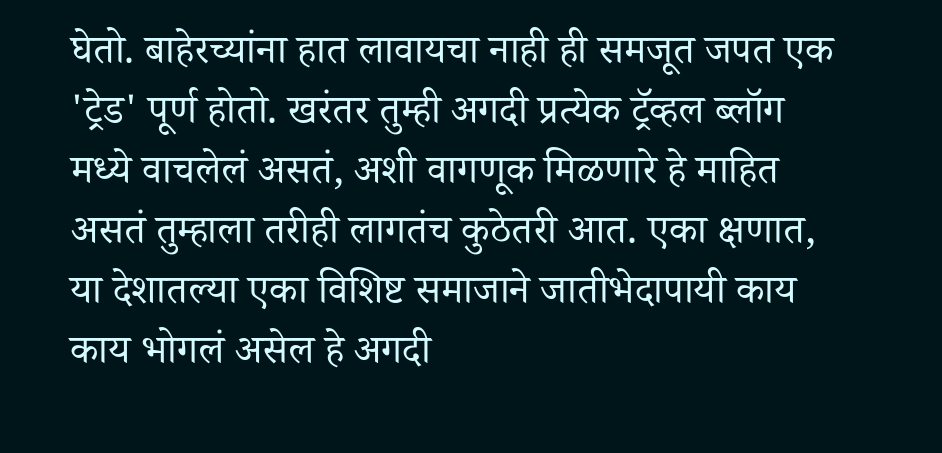घेतो. बाहेरच्यांना हात लावायचा नाही ही समजूत जपत एक 'ट्रेड' पूर्ण होतो. खरंतर तुम्ही अगदी प्रत्येक ट्रॅव्हल ब्लॉग मध्ये वाचलेलं असतं, अशी वागणूक मिळणारे हे माहित असतं तुम्हाला तरीही लागतंच कुठेतरी आत. एका क्षणात, या देशातल्या एका विशिष्ट समाजाने जातीभेदापायी काय काय भोगलं असेल हे अगदी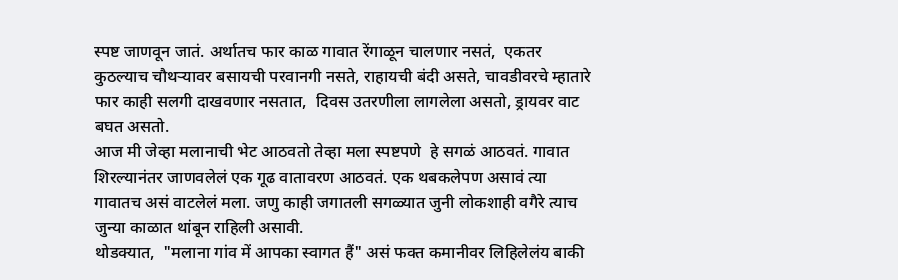स्पष्ट जाणवून जातं. अर्थातच फार काळ गावात रेंगाळून चालणार नसतं,  एकतर कुठल्याच चौथऱ्यावर बसायची परवानगी नसते, राहायची बंदी असते, चावडीवरचे म्हातारे फार काही सलगी दाखवणार नसतात,  दिवस उतरणीला लागलेला असतो, ड्रायवर वाट बघत असतो.
आज मी जेव्हा मलानाची भेट आठवतो तेव्हा मला स्पष्टपणे  हे सगळं आठवतं. गावात शिरल्यानंतर जाणवलेलं एक गूढ वातावरण आठवतं. एक थबकलेपण असावं त्या गावातच असं वाटलेलं मला. जणु काही जगातली सगळ्यात जुनी लोकशाही वगैरे त्याच जुन्या काळात थांबून राहिली असावी.
थोडक्यात,  "मलाना गांव में आपका स्वागत हैं" असं फक्त कमानीवर लिहिलेलंय बाकी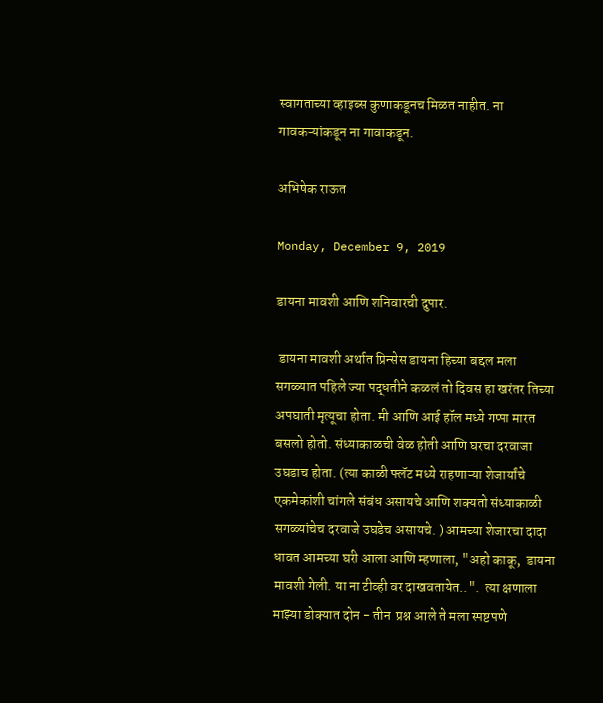स्वागताच्या व्हाइब्स कुणाकडूनच मिळत नाहीत. ना गावकऱ्यांकडून ना गावाकडून.

अभिषेक राऊत

Monday, December 9, 2019

डायना मावशी आणि शनिवारची दुपार.

 डायना मावशी अर्थात प्रिन्सेस डायना हिच्या बद्दल मला सगळ्यात पहिले ज्या पद्धतीने कळलं तो दिवस हा खरंतर तिच्या अपघाती मृत्यूचा होता. मी आणि आई हॉल मध्ये गप्पा मारत बसलो होतो. संध्याकाळची वेळ होती आणि घरचा दरवाजा उघडाच होता. (त्या काळी फ्लॅट मध्ये राहणाऱ्या शेजार्यांचे एकमेकांशी चांगले संबंध असायचे आणि शक्यतो संध्याकाळी सगळ्यांचेच दरवाजे उघडेच असायचे. ) आमच्या शेजारचा दादा धावत आमच्या घरी आला आणि म्हणाला, "अहो काकू,  डायना मावशी गेली. या ना टीव्ही वर दाखवतायेत..".  त्या क्षणाला माझ्या डोक्यात दोन - तीन  प्रश्न आले ते मला स्पष्टपणे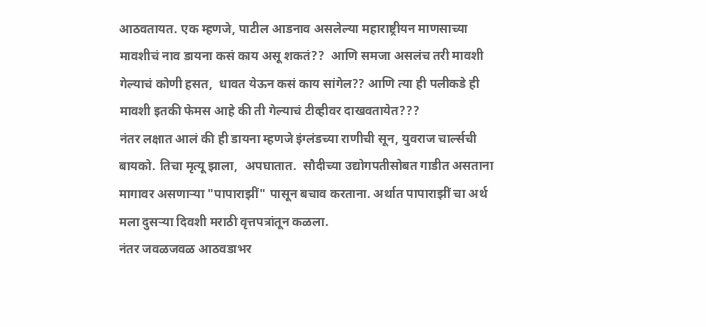आठवतायत. एक म्हणजे, पाटील आडनाव असलेल्या महाराष्ट्रीयन माणसाच्या मावशीचं नाव डायना कसं काय असू शकतं??  आणि समजा असलंच तरी मावशी गेल्याचं कोणी हसत,  धावत येऊन कसं काय सांगेल?? आणि त्या ही पलीकडे ही मावशी इतकी फेमस आहे की ती गेल्याचं टीव्हीवर दाखवतायेत???
नंतर लक्षात आलं की ही डायना म्हणजे इंग्लंडच्या राणीची सून, युवराज चार्ल्सची बायको. तिचा मृत्यू झाला,  अपघातात.  सौदीच्या उद्योगपतीसोबत गाडीत असताना मागावर असणाऱ्या "पापाराझीं" पासून बचाव करताना. अर्थात पापाराझीं चा अर्थ मला दुसऱ्या दिवशी मराठी वृत्तपत्रांतून कळला.
नंतर जवळजवळ आठवडाभर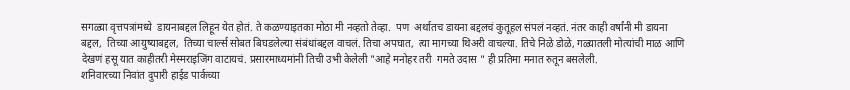सगळ्या वृत्तपत्रांमध्ये  डायनाबद्दल लिहून येत होतं. ते कळण्याइतका मोठा मी नव्हतो तेव्हा.  पण  अर्थातच डायना बद्दलचं कुतूहल संपलं नव्हतं. नंतर काही वर्षांनी मी डायना बद्दल,  तिच्या आयुष्याबद्दल,  तिच्या चार्ल्स सोबत बिघडलेल्या संबंधांबद्दल वाचलं. तिचा अपघात,  त्या मागच्या थिअरी वाचल्या. तिचे निळे डोळे, गळ्यातली मोत्यांची माळ आणि देखणं हसू यात काहीतरी मेस्मराइजिंग वाटायचं. प्रसारमाध्यमांनी तिची उभी केलेली "आहे मनोहर तरी  गमते उदास " ही प्रतिमा मनात रुतून बसलेली.
शनिवारच्या निवांत दुपारी हाईड पार्कच्या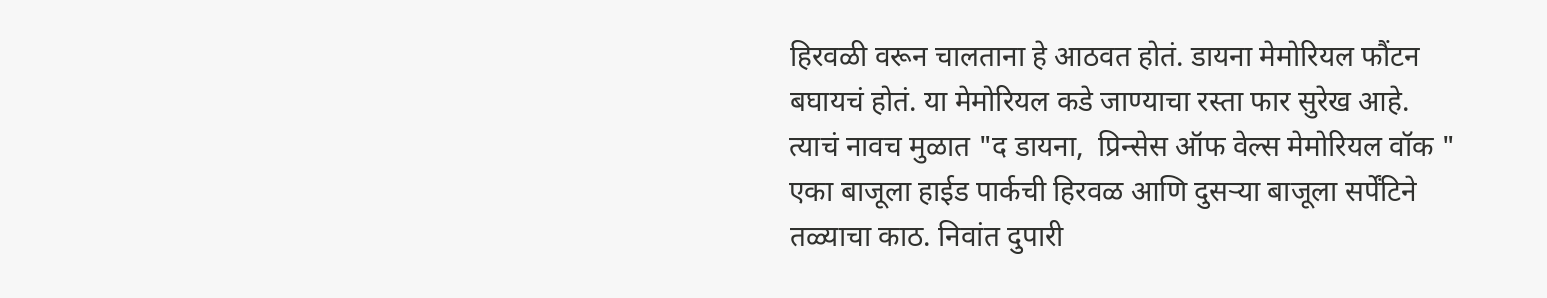हिरवळी वरून चालताना हे आठवत होतं. डायना मेमोरियल फौंटन बघायचं होतं. या मेमोरियल कडे जाण्याचा रस्ता फार सुरेख आहे. त्याचं नावच मुळात "द डायना,  प्रिन्सेस ऑफ वेल्स मेमोरियल वॉक "
एका बाजूला हाईड पार्कची हिरवळ आणि दुसऱ्या बाजूला सर्पेंटिने तळ्याचा काठ. निवांत दुपारी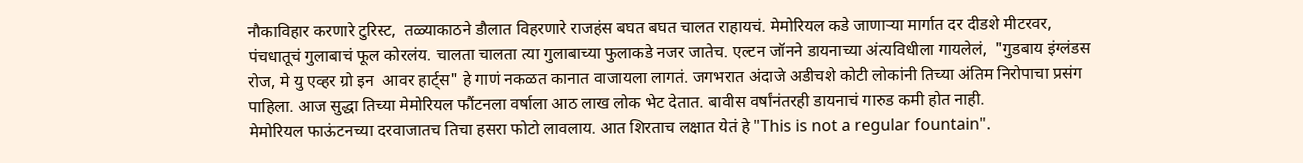नौकाविहार करणारे टुरिस्ट,  तळ्याकाठने डौलात विहरणारे राजहंस बघत बघत चालत राहायचं. मेमोरियल कडे जाणाऱ्या मार्गात दर दीडशे मीटरवर,  पंचधातूचं गुलाबाचं फूल कोरलंय. चालता चालता त्या गुलाबाच्या फुलाकडे नजर जातेच. एल्टन जॉनने डायनाच्या अंत्यविधीला गायलेलं,  "गुडबाय इंग्लंडस रोज, मे यु एव्हर ग्रो इन  आवर हार्ट्स" हे गाणं नकळत कानात वाजायला लागतं. जगभरात अंदाजे अडीचशे कोटी लोकांनी तिच्या अंतिम निरोपाचा प्रसंग पाहिला. आज सुद्धा तिच्या मेमोरियल फौंटनला वर्षाला आठ लाख लोक भेट देतात. बावीस वर्षांनंतरही डायनाचं गारुड कमी होत नाही.
मेमोरियल फाऊंटनच्या दरवाजातच तिचा हसरा फोटो लावलाय. आत शिरताच लक्षात येतं हे "This is not a regular fountain".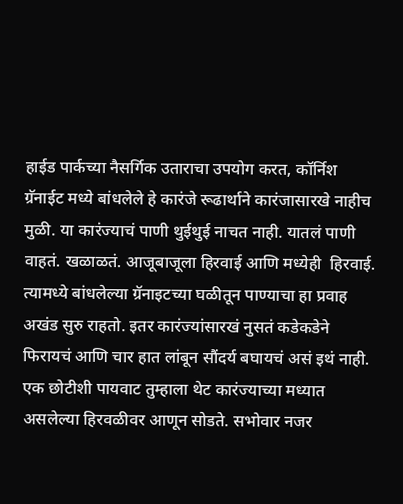हाईड पार्कच्या नैसर्गिक उताराचा उपयोग करत, कॉर्निश ग्रॅनाईट मध्ये बांधलेले हे कारंजे रूढार्थाने कारंजासारखे नाहीच मुळी. या कारंज्याचं पाणी थुईथुई नाचत नाही. यातलं पाणी वाहतं. खळाळतं. आजूबाजूला हिरवाई आणि मध्येही  हिरवाई. त्यामध्ये बांधलेल्या ग्रॅनाइटच्या घळीतून पाण्याचा हा प्रवाह अखंड सुरु राहतो. इतर कारंज्यांसारखं नुसतं कडेकडेने फिरायचं आणि चार हात लांबून सौंदर्य बघायचं असं इथं नाही.  एक छोटीशी पायवाट तुम्हाला थेट कारंज्याच्या मध्यात असलेल्या हिरवळीवर आणून सोडते. सभोवार नजर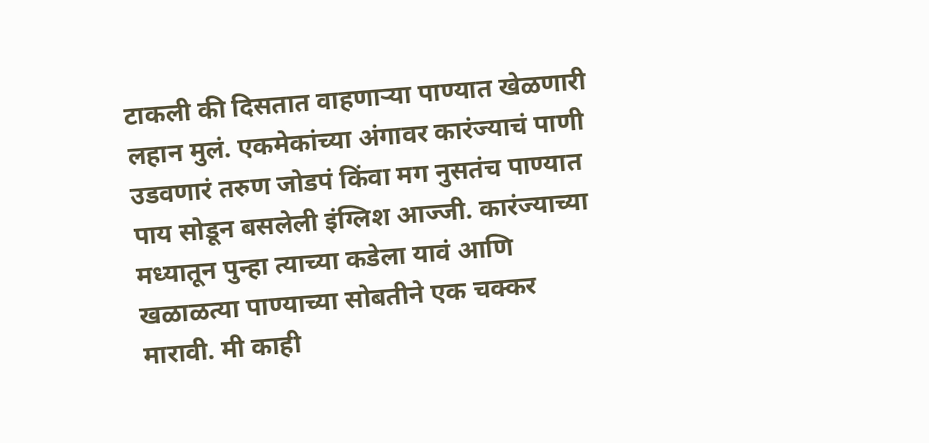टाकली की दिसतात वाहणाऱ्या पाण्यात खेळणारी लहान मुलं. एकमेकांच्या अंगावर कारंज्याचं पाणी उडवणारं तरुण जोडपं किंवा मग नुसतंच पाण्यात पाय सोडून बसलेली इंग्लिश आज्जी. कारंज्याच्या मध्यातून पुन्हा त्याच्या कडेला यावं आणि खळाळत्या पाण्याच्या सोबतीने एक चक्कर मारावी. मी काही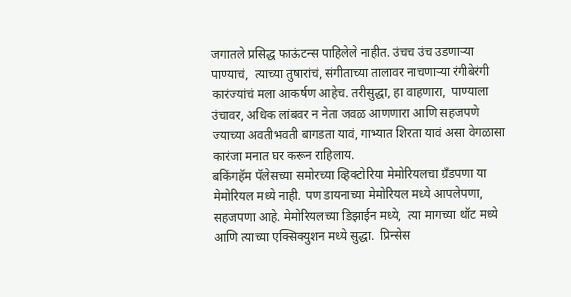जगातले प्रसिद्ध फाऊंटन्स पाहिलेले नाहीत. उंचच उंच उडणाऱ्या पाण्याचं,  त्याच्या तुषारांचं, संगीताच्या तालावर नाचणाऱ्या रंगीबेरंगी कारंज्यांचं मला आकर्षण आहेच. तरीसुद्धा, हा वाहणारा,  पाण्याला उंचावर, अधिक लांबवर न नेता जवळ आणणारा आणि सहजपणे ज्याच्या अवतीभवती बागडता यावं, गाभ्यात शिरता यावं असा वेगळासा कारंजा मनात घर करून राहिलाय.
बकिंगहॅम पॅलेसच्या समोरच्या व्हिक्टोरिया मेमोरियलचा ग्रँडपणा या मेमोरियल मध्ये नाही. पण डायनाच्या मेमोरियल मध्ये आपलेपणा,  सहजपणा आहे. मेमोरियलच्या डिझाईन मध्ये,  त्या मागच्या थॉट मध्ये आणि त्याच्या एक्सिक्युशन मध्ये सुद्धा.  प्रिन्सेस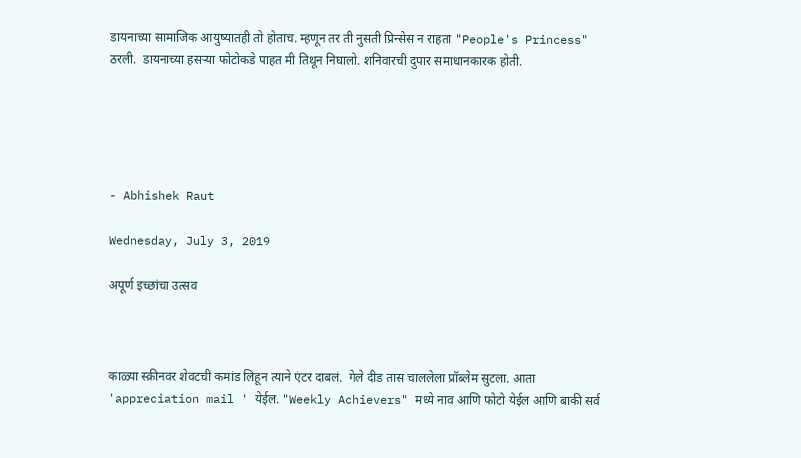डायनाच्या सामाजिक आयुष्यातही तो होताच. म्हणून तर ती नुसती प्रिन्सेस न राहता "People's Princess" ठरली.  डायनाच्या हसऱ्या फोटोकडे पाहत मी तिथून निघालो. शनिवारची दुपार समाधानकारक होती.





- Abhishek Raut

Wednesday, July 3, 2019

अपूर्ण इच्छांचा उत्सव



काळ्या स्क्रीनवर शेवटची कमांड लिहून त्याने एंटर दाबलं.  गेले दीड तास चाललेला प्रॉब्लेम सुटला. आता 'appreciation mail ' येईल. "Weekly Achievers" मध्ये नाव आणि फोटो येईल आणि बाकी सर्व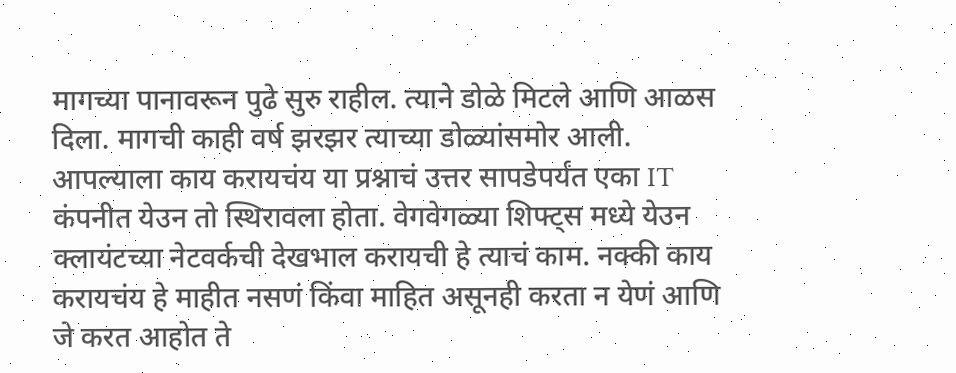मागच्या पानावरून पुढे सुरु राहील. त्याने डोळे मिटले आणि आळस दिला. मागची काही वर्ष झरझर त्याच्या डोळ्यांसमोर आली. आपल्याला काय करायचंय या प्रश्नाचं उत्तर सापडेपर्यंत एका IT कंपनीत येउन तो स्थिरावला होता. वेगवेगळ्या शिफ्ट्स मध्ये येउन क्लायंटच्या नेटवर्कची देखभाल करायची हे त्याचं काम. नक्की काय करायचंय हे माहीत नसणं किंवा माहित असूनही करता न येणं आणि जे करत आहोत ते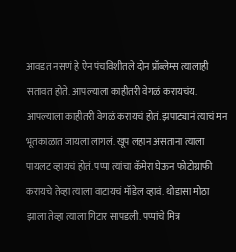आवडत नसणं हे ऐन पंचविशीतले दोन प्रॉब्लेम्स त्यालाही सतावत होते. आपल्याला काहीतरी वेगळं करायचंय. आपल्याला काहीतरी वेगळं करायचं होतं. झपाट्यानं त्याचं मन भूतकाळात जायला लागलं. खूप लहान असताना त्याला पायलट व्हायचं होतं. पप्पा त्यांचा कॅमेरा घेऊन फोटोग्राफी करायचे तेव्हा त्याला वाटायचं मॉडेल व्हावं. थोडासा मोठा झाला तेव्हा त्याला गिटार सापडली. पप्पांचे मित्र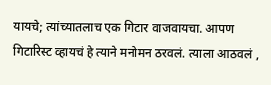यायचे; त्यांच्यातलाच एक गिटार वाजवायचा. आपण गिटारिस्ट व्हायचं हे त्याने मनोमन ठरवलं. त्याला आठवलं ,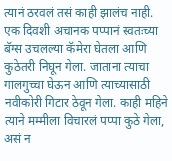त्यानं ठरवलं तसं काही झालंच नाही. एक दिवशी अचानक पप्पानं स्वतःच्या बॅग्स उचलल्या कॅमेरा घेतला आणि कुठेतरी निघून गेला. जाताना त्याचा गालगुच्चा घेऊन आणि त्याच्यासाठी नवीकोरी गिटार ठेवून गेला. काही महिने त्याने मम्मीला विचारलं पप्पा कुठे गेला, असं न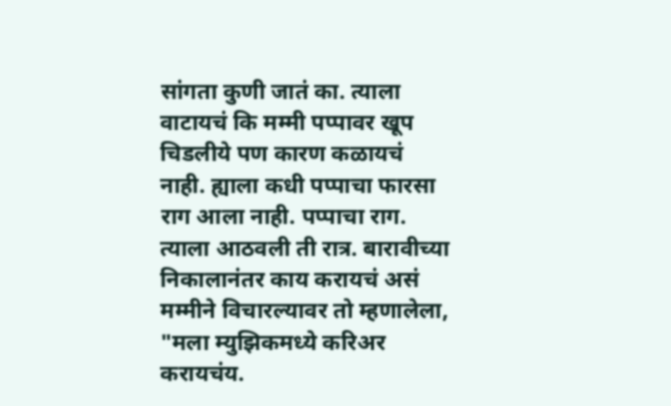सांगता कुणी जातं का. त्याला वाटायचं कि मम्मी पप्पावर खूप चिडलीये पण कारण कळायचं नाही. ह्याला कधी पप्पाचा फारसा राग आला नाही. पप्पाचा राग. त्याला आठवली ती रात्र. बारावीच्या निकालानंतर काय करायचं असं मम्मीने विचारल्यावर तो म्हणालेला, "मला म्युझिकमध्ये करिअर करायचंय.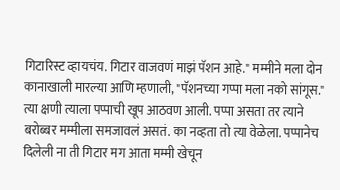गिटारिस्ट व्हायचंय. गिटार वाजवणं माझं पॅशन आहे." मम्मीने मला दोन कानाखाली मारल्या आणि म्हणाली, "पॅशनच्या गप्पा मला नको सांगूस." त्या क्षणी त्याला पप्पाची खूप आठवण आली. पप्पा असता तर त्याने बरोब्बर मम्मीला समजावलं असतं. का नव्हता तो त्या वेळेला. पप्पानेच दिलेली ना ती गिटार मग आता मम्मी खेचून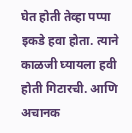घेत होती तेव्हा पप्पा इकडे हवा होता. त्याने काळजी घ्यायला हवी होती गिटारची. आणि अचानक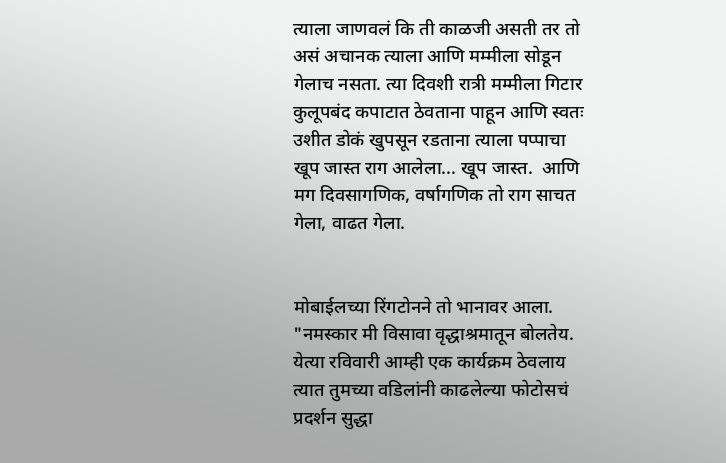त्याला जाणवलं कि ती काळजी असती तर तो असं अचानक त्याला आणि मम्मीला सोडून गेलाच नसता. त्या दिवशी रात्री मम्मीला गिटार कुलूपबंद कपाटात ठेवताना पाहून आणि स्वतः उशीत डोकं खुपसून रडताना त्याला पप्पाचा खूप जास्त राग आलेला... खूप जास्त.  आणि मग दिवसागणिक, वर्षागणिक तो राग साचत गेला, वाढत गेला.


मोबाईलच्या रिंगटोनने तो भानावर आला. "नमस्कार मी विसावा वृद्धाश्रमातून बोलतेय. येत्या रविवारी आम्ही एक कार्यक्रम ठेवलाय त्यात तुमच्या वडिलांनी काढलेल्या फोटोसचं प्रदर्शन सुद्धा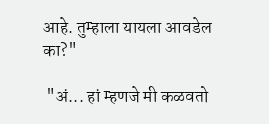आहे. तुम्हाला यायला आवडेल का?"

 "अं... हां म्हणजे मी कळवतो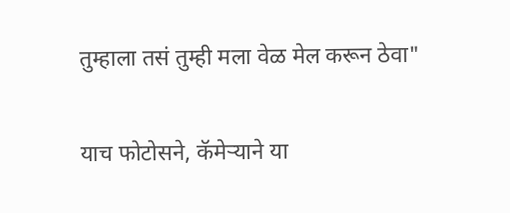तुम्हाला तसं तुम्ही मला वेळ मेल करून ठेवा"

याच फोटोसने, कॅमेऱ्याने या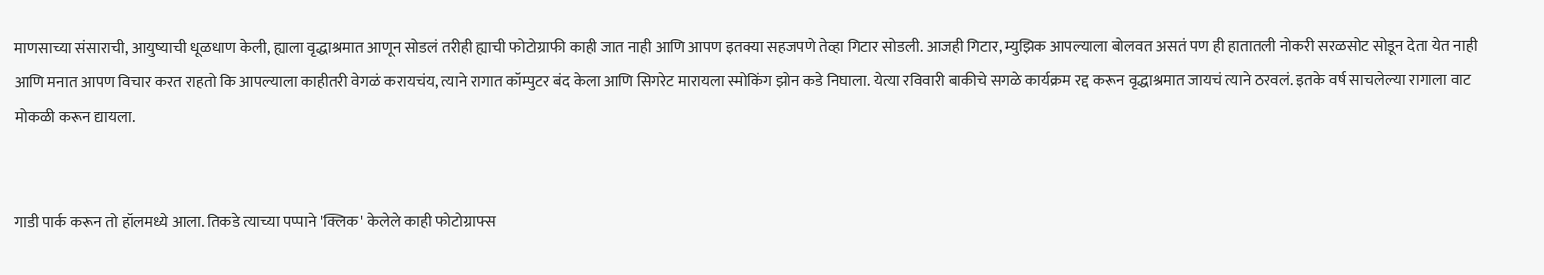माणसाच्या संसाराची, आयुष्याची धूळधाण केली, ह्याला वृद्धाश्रमात आणून सोडलं तरीही ह्याची फोटोग्राफी काही जात नाही आणि आपण इतक्या सहजपणे तेव्हा गिटार सोडली. आजही गिटार, म्युझिक आपल्याला बोलवत असतं पण ही हातातली नोकरी सरळसोट सोडून देता येत नाही आणि मनात आपण विचार करत राहतो कि आपल्याला काहीतरी वेगळं करायचंय, त्याने रागात कॉम्पुटर बंद केला आणि सिगरेट मारायला स्मोकिंग झोन कडे निघाला. येत्या रविवारी बाकीचे सगळे कार्यक्रम रद्द करून वृद्धाश्रमात जायचं त्याने ठरवलं. इतके वर्ष साचलेल्या रागाला वाट मोकळी करून द्यायला.


गाडी पार्क करून तो हॉलमध्ये आला. तिकडे त्याच्या पप्पाने 'क्लिक' केलेले काही फोटोग्राफ्स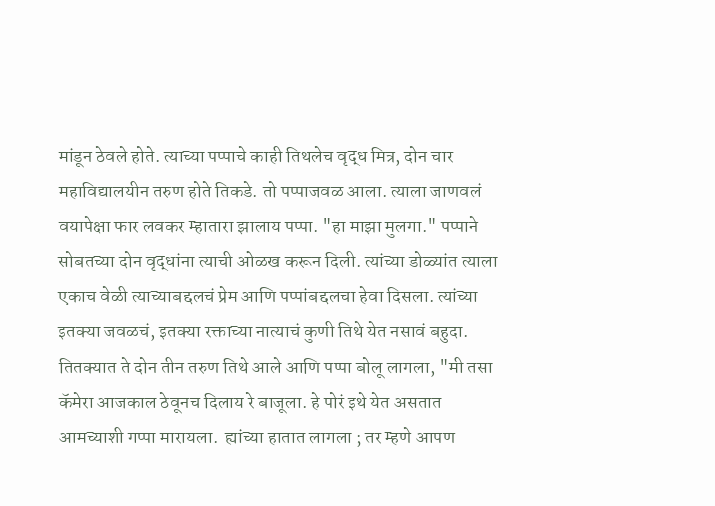मांडून ठेवले होते. त्याच्या पप्पाचे काही तिथलेच वृद्ध मित्र, दोन चार महाविद्यालयीन तरुण होते तिकडे. तो पप्पाजवळ आला. त्याला जाणवलं वयापेक्षा फार लवकर म्हातारा झालाय पप्पा. "हा माझा मुलगा." पप्पाने सोबतच्या दोन वृद्धांना त्याची ओळख करून दिली. त्यांच्या डोळ्यांत त्याला एकाच वेळी त्याच्याबद्दलचं प्रेम आणि पप्पांबद्दलचा हेवा दिसला. त्यांच्या इतक्या जवळचं, इतक्या रक्ताच्या नात्याचं कुणी तिथे येत नसावं बहुदा. तितक्यात ते दोन तीन तरुण तिथे आले आणि पप्पा बोलू लागला, "मी तसा कॅमेरा आजकाल ठेवूनच दिलाय रे बाजूला. हे पोरं इथे येत असतात आमच्याशी गप्पा मारायला.  ह्यांच्या हातात लागला ; तर म्हणे आपण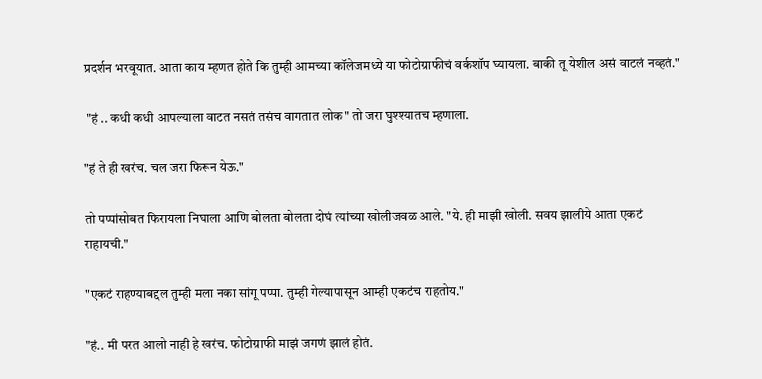प्रदर्शन भरवूयात. आता काय म्हणत होते कि तुम्ही आमच्या कॉलेजमध्ये या फोटोग्राफीचं वर्कशॉप घ्यायला. बाकी तू येशील असं वाटलं नव्हतं."

 "हं .. कधी कधी आपल्याला वाटत नसतं तसंच वागतात लोक" तो जरा घुश्श्यातच म्हणाला.

"हं ते ही खरंच. चल जरा फिरून येऊ."

तो पप्पांसोबत फिरायला निघाला आणि बोलता बोलता दोघं त्यांच्या खोलीजवळ आले. "ये. ही माझी खोली. सवय झालीये आता एकटं राहायची."

"एकटं राहण्याबद्दल तुम्ही मला नका सांगू पप्पा. तुम्ही गेल्यापासून आम्ही एकटंच राहतोय."

"हं.. मी परत आलो नाही हे खरंच. फोटोग्राफी माझं जगणं झालं होतं.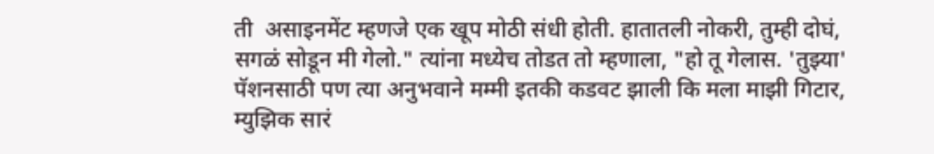ती  असाइनमेंट म्हणजे एक खूप मोठी संधी होती. हातातली नोकरी, तुम्ही दोघं, सगळं सोडून मी गेलो." त्यांना मध्येच तोडत तो म्हणाला, "हो तू गेलास. 'तुझ्या'  पॅशनसाठी पण त्या अनुभवाने मम्मी इतकी कडवट झाली कि मला माझी गिटार, म्युझिक सारं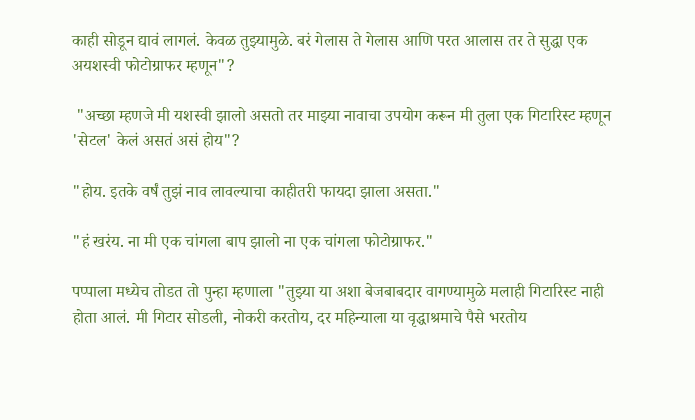काही सोडून द्यावं लागलं. केवळ तुझ्यामुळे. बरं गेलास ते गेलास आणि परत आलास तर ते सुद्धा एक अयशस्वी फोटोग्राफर म्हणून"?

 "अच्छा म्हणजे मी यशस्वी झालो असतो तर माझ्या नावाचा उपयोग करून मी तुला एक गिटारिस्ट म्हणून 'सेटल' केलं असतं असं होय"?

"होय. इतके वर्षं तुझं नाव लावल्याचा काहीतरी फायदा झाला असता."

"हं खरंय. ना मी एक चांगला बाप झालो ना एक चांगला फोटोग्राफर."

पप्पाला मध्येच तोडत तो पुन्हा म्हणाला "तुझ्या या अशा बेजबाबदार वागण्यामुळे मलाही गिटारिस्ट नाही होता आलं. मी गिटार सोडली, नोकरी करतोय, दर महिन्याला या वृद्धाश्रमाचे पैसे भरतोय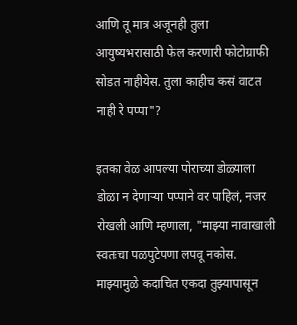आणि तू मात्र अजूनही तुला आयुष्यभरासाठी फेल करणारी फोटोग्राफी सोडत नाहीयेस. तुला काहीच कसं वाटत नाही रे पप्पा"?

इतका वेळ आपल्या पोराच्या डोळ्याला डोळा न देणाऱ्या पप्पाने वर पाहिलं, नजर रोखली आणि म्हणाला, "माझ्या नावाखाली स्वतःचा पळपुटेपणा लपवू नकोस. माझ्यामुळे कदाचित एकदा तुझ्यापासून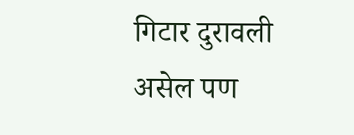गिटार दुरावली असेल पण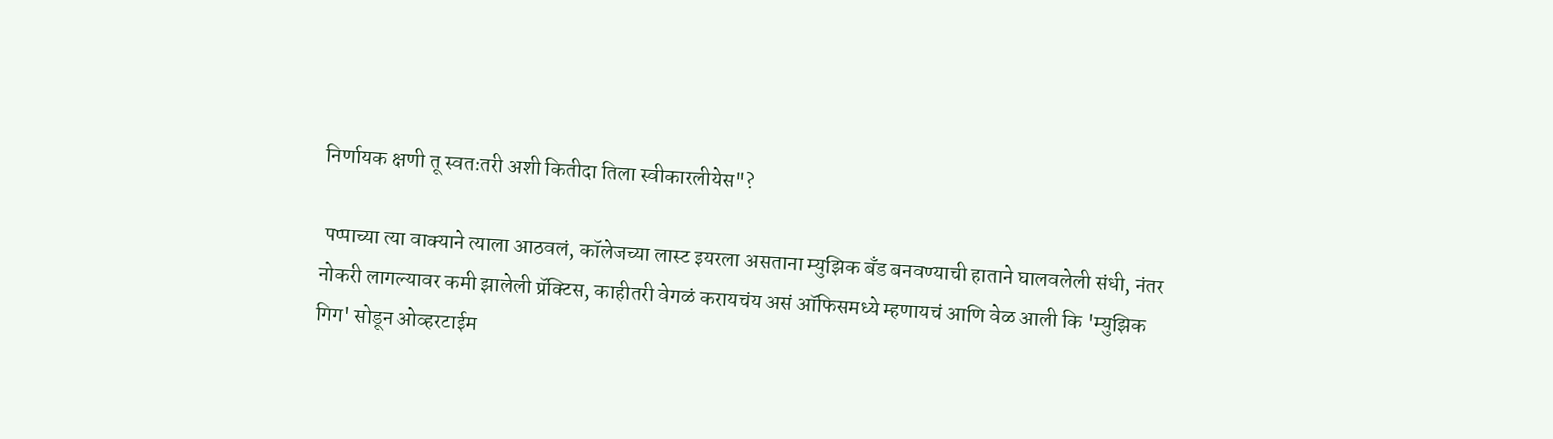निर्णायक क्षणी तू स्वतःतरी अशी कितीदा तिला स्वीकारलीयेस"?

 पप्पाच्या त्या वाक्याने त्याला आठवलं, कॉलेजच्या लास्ट इयरला असताना म्युझिक बँड बनवण्याची हाताने घालवलेली संधी, नंतर नोकरी लागल्यावर कमी झालेली प्रॅक्टिस, काहीतरी वेगळं करायचंय असं ऑफिसमध्ये म्हणायचं आणि वेळ आली कि 'म्युझिक गिग' सोडून ओव्हरटाईम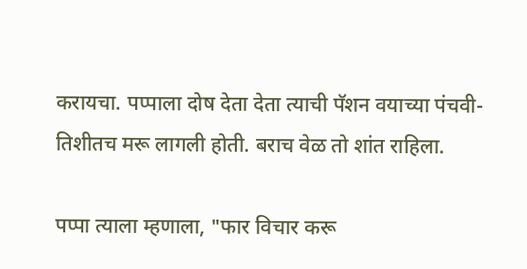करायचा. पप्पाला दोष देता देता त्याची पॅशन वयाच्या पंचवी-तिशीतच मरू लागली होती. बराच वेळ तो शांत राहिला.

पप्पा त्याला म्हणाला, "फार विचार करू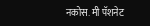नकोस. मी पॅशनेट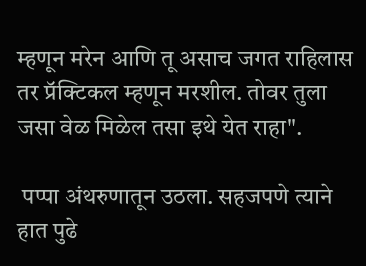म्हणून मरेन आणि तू असाच जगत राहिलास तर प्रॅक्टिकल म्हणून मरशील. तोवर तुला जसा वेळ मिळेल तसा इथे येत राहा".

 पप्पा अंथरुणातून उठला. सहजपणे त्याने हात पुढे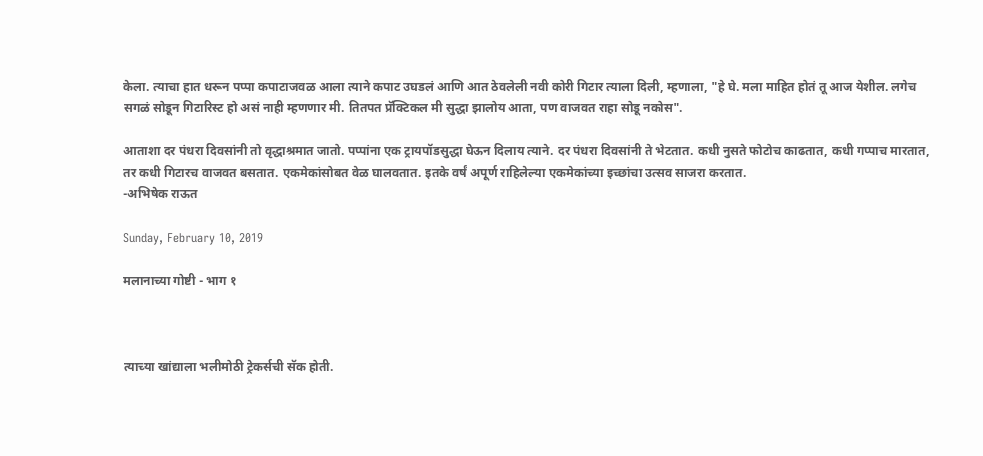केला. त्याचा हात धरून पप्पा कपाटाजवळ आला त्याने कपाट उघडलं आणि आत ठेवलेली नवी कोरी गिटार त्याला दिली, म्हणाला, "हे घे. मला माहित होतं तू आज येशील. लगेच सगळं सोडून गिटारिस्ट हो असं नाही म्हणणार मी. तितपत प्रॅक्टिकल मी सुद्धा झालोय आता, पण वाजवत राहा सोडू नकोस".

आताशा दर पंधरा दिवसांनी तो वृद्धाश्रमात जातो. पप्पांना एक ट्रायपॉडसुद्धा घेऊन दिलाय त्याने. दर पंधरा दिवसांनी ते भेटतात. कधी नुसते फोटोच काढतात, कधी गप्पाच मारतात, तर कधी गिटारच वाजवत बसतात. एकमेकांसोबत वेळ घालवतात. इतके वर्षं अपूर्ण राहिलेल्या एकमेकांच्या इच्छांचा उत्सव साजरा करतात.
-अभिषेक राऊत

Sunday, February 10, 2019

मलानाच्या गोष्टी - भाग १



त्याच्या खांद्याला भलीमोठी ट्रेकर्सची सॅक होती.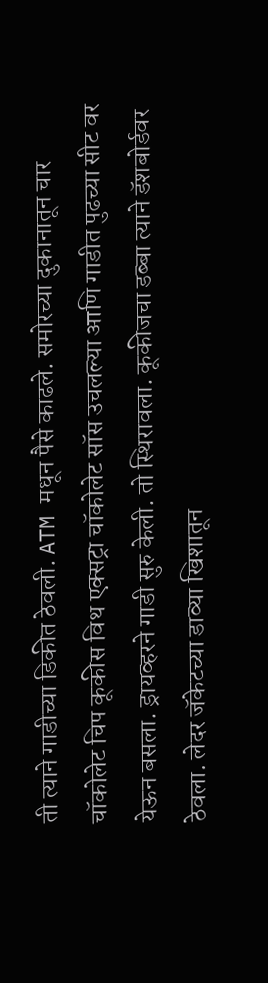ती त्याने गाडीच्या डिकीत ठेवली. ATM मधून पैसे काढले. समोरच्या दुकानातून चार चॉकोलेट चिप कूकीस विथ एक्सट्रा चॉकोलेट सॉस उचलल्या आणि गाडीत पुढच्या सीट वर येऊन बसला. ड्रायव्हरने गाडी सुरु केली. तो स्थिरावला. कूकीजचा डब्बा त्याने डॅशबोर्डवर ठेवला. लेदर जॅकेटच्या डाव्या खिशातून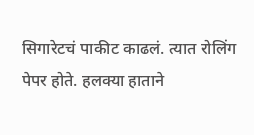सिगारेटचं पाकीट काढलं. त्यात रोलिंग पेपर होते. हलक्या हाताने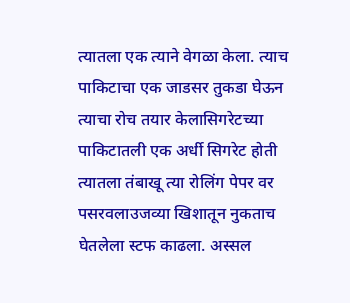त्यातला एक त्याने वेगळा केला. त्याच पाकिटाचा एक जाडसर तुकडा घेऊन त्याचा रोच तयार केलासिगरेटच्या पाकिटातली एक अर्धी सिगरेट होती त्यातला तंबाखू त्या रोलिंग पेपर वर पसरवलाउजव्या खिशातून नुकताच घेतलेला स्टफ काढला. अस्सल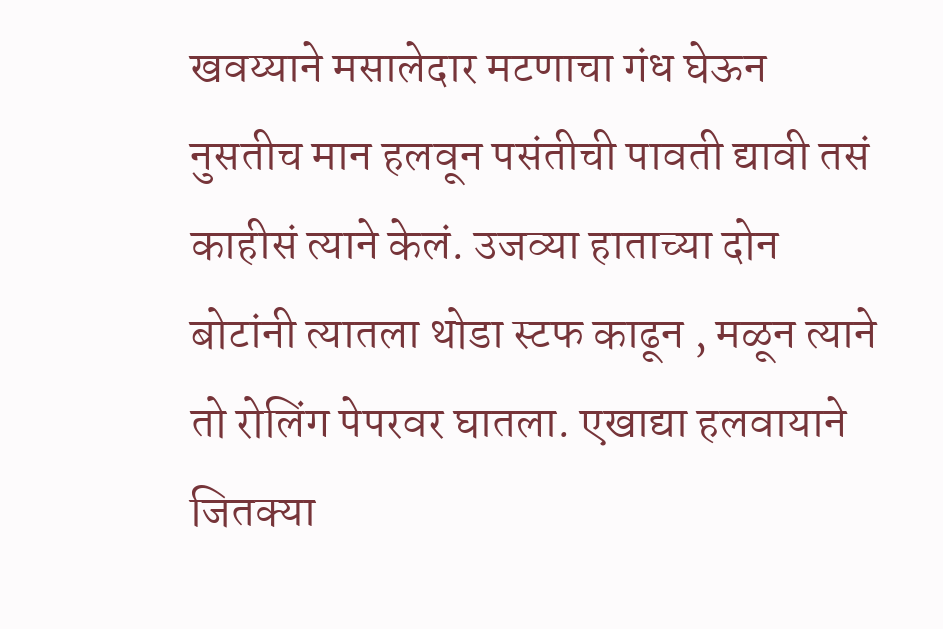खवय्याने मसालेदार मटणाचा गंध घेऊन नुसतीच मान हलवून पसंतीची पावती द्यावी तसं काहीसं त्याने केलं. उजव्या हाताच्या दोन बोटांनी त्यातला थोडा स्टफ काढून , मळून त्याने तो रोलिंग पेपरवर घातला. एखाद्या हलवायाने जितक्या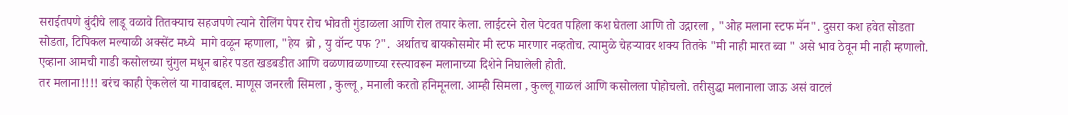सराईतपणे बुंदीचे लाडू वळावे तितक्याच सहजपणे त्याने रोलिंग पेपर रोच भोवती गुंडाळला आणि रोल तयार केला. लाईटरने रोल पेटवत पहिला कश घेतला आणि तो उद्गारला , "ओह मलाना स्टफ मॅन". दुसरा कश हवेत सोडता सोडता, टिपिकल मल्याळी अक्सेंट मध्ये  मागे वळून म्हणाला, "हेय  ब्रो , यु वॉन्ट पफ ?".  अर्थातच बायकोसमोर मी स्टफ मारणार नव्हतोच. त्यामुळे चेहऱ्यावर शक्य तितके "मी नाही मारत ब्वा " असे भाव ठेवून मी नाही म्हणालो. एव्हाना आमची गाडी कसोलच्या चुंगुल मधून बाहेर पडत खडबडीत आणि वळणावळणाच्या रस्त्यावरून मलानाच्या दिशेने निघालेली होती.
तर मलाना!!!! बरंच काही ऐकलेलं या गावाबद्दल. माणूस जनरली सिमला , कुल्लू , मनाली करतो हनिमूनला. आम्ही सिमला , कुल्लू गाळलं आणि कसोलला पोहोचलो. तरीसुद्धा मलानाला जाऊ असं वाटलं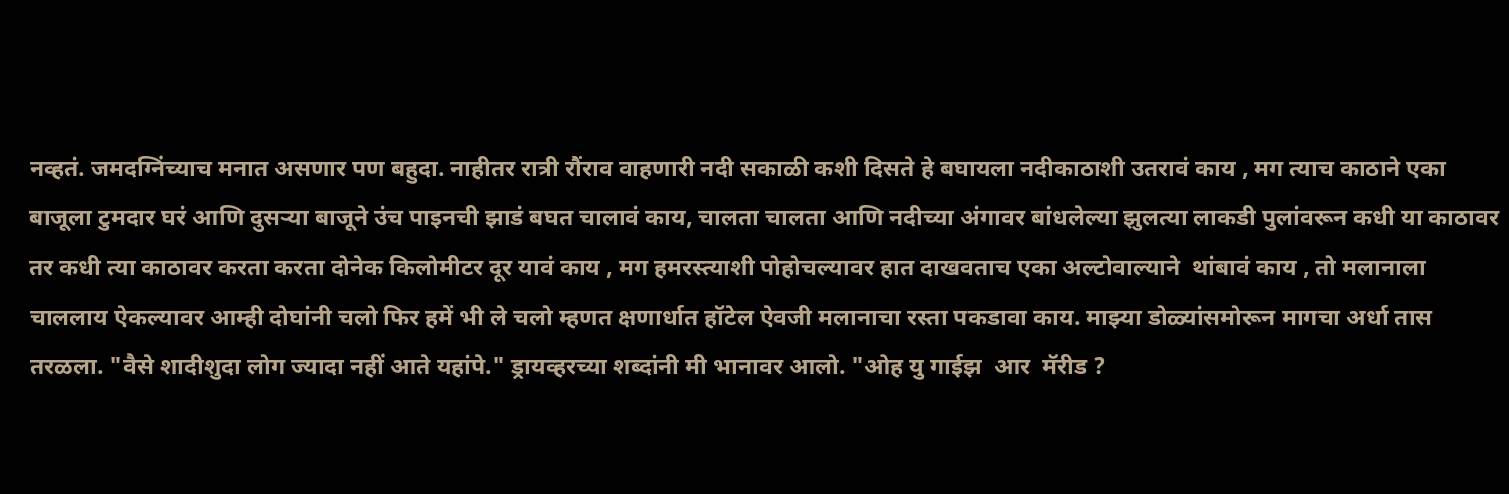नव्हतं. जमदग्निंच्याच मनात असणार पण बहुदा. नाहीतर रात्री रौंराव वाहणारी नदी सकाळी कशी दिसते हे बघायला नदीकाठाशी उतरावं काय , मग त्याच काठाने एका बाजूला टुमदार घरं आणि दुसऱ्या बाजूने उंच पाइनची झाडं बघत चालावं काय, चालता चालता आणि नदीच्या अंगावर बांधलेल्या झुलत्या लाकडी पुलांवरून कधी या काठावर तर कधी त्या काठावर करता करता दोनेक किलोमीटर दूर यावं काय , मग हमरस्त्याशी पोहोचल्यावर हात दाखवताच एका अल्टोवाल्याने  थांबावं काय , तो मलानाला चाललाय ऐकल्यावर आम्ही दोघांनी चलो फिर हमें भी ले चलो म्हणत क्षणार्धात हॉटेल ऐवजी मलानाचा रस्ता पकडावा काय. माझ्या डोळ्यांसमोरून मागचा अर्धा तास तरळला. "वैसे शादीशुदा लोग ज्यादा नहीं आते यहांपे." ड्रायव्हरच्या शब्दांनी मी भानावर आलो. "ओह यु गाईझ  आर  मॅरीड ?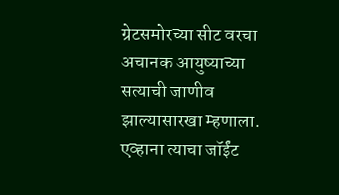ग्रेटसमोरच्या सीट वरचा अचानक आयुष्याच्या सत्याची जाणीव झाल्यासारखा म्हणाला. एव्हाना त्याचा जॉईंट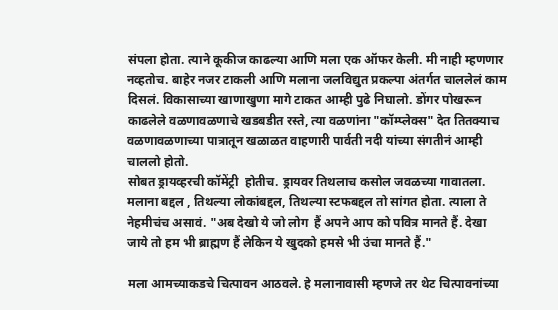संपला होता. त्याने कूकीज काढल्या आणि मला एक ऑफर केली. मी नाही म्हणणार नव्हतोच. बाहेर नजर टाकली आणि मलाना जलविद्युत प्रकल्पा अंतर्गत चाललेलं काम दिसलं. विकासाच्या खाणाखुणा मागे टाकत आम्ही पुढे निघालो. डोंगर पोखरून काढलेले वळणावळणाचे खडबडीत रस्ते, त्या वळणांना "कॉम्प्लेक्स" देत तितक्याच वळणावळणाच्या पात्रातून खळाळत वाहणारी पार्वती नदी यांच्या संगतीनं आम्ही चाललो होतो.
सोबत ड्रायव्हरची कॉमेंट्री  होतीच. ड्रायवर तिथलाच कसोल जवळच्या गावातला. मलाना बद्दल , तिथल्या लोकांबद्दल, तिथल्या स्टफबद्दल तो सांगत होता. त्याला ते नेहमीचंच असावं. "अब देखो ये जो लोग  हैं अपने आप को पवित्र मानते हैं. देखा जाये तो हम भी ब्राह्मण हैं लेकिन ये खुदको हमसे भी उंचा मानते हैं."

मला आमच्याकडचे चित्पावन आठवले. हे मलानावासी म्हणजे तर थेट चित्पावनांच्या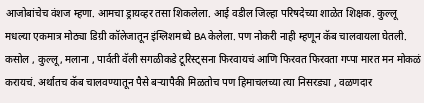आजोबांचेच वंशज म्हणा. आमचा ड्रायव्हर तसा शिकलेला. आई वडील जिल्हा परिषदेच्या शाळेत शिक्षक. कुल्लू मधल्या एकमात्र मोठ्या डिग्री कॉलेजातून इंग्लिशमध्ये BA केलेला. पण नोकरी नाही म्हणून कॅब चालवायला घेतली. कसोल , कुल्लू, मलाना , पार्वती वॅली सगळीकडे टूरिस्ट्सना फिरवायचं आणि फिरवत फिरवता गप्पा मारत मन मोकळं करायचं. अर्थातच कॅब चालवण्यातून पैसे बऱ्यापैकी मिळतोच पण हिमाचलच्या त्या निसरड्या , वळणदार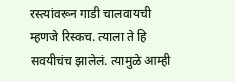रस्त्यांवरून गाडी चालवायची म्हणजे रिस्कच. त्याला ते हि सवयीचंच झालेलं. त्यामुळे आम्ही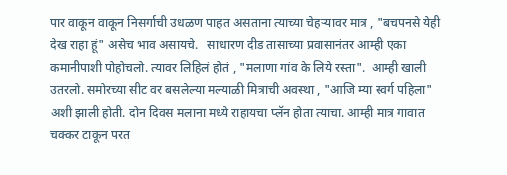पार वाकून वाकून निसर्गाची उधळण पाहत असताना त्याच्या चेहऱ्यावर मात्र , "बचपनसे येही देख राहा हूं" असेच भाव असायचे.   साधारण दीड तासाच्या प्रवासानंतर आम्ही एका कमानीपाशी पोहोचलो. त्यावर लिहिलं होतं , "मलाणा गांव के लिये रस्ता".  आम्ही खाली उतरलो. समोरच्या सीट वर बसलेल्या मल्याळी मित्राची अवस्था , "आजि म्या स्वर्ग पहिला" अशी झाली होती. दोन दिवस मलाना मध्ये राहायचा प्लॅन होता त्याचा. आम्ही मात्र गावात चक्कर टाकून परत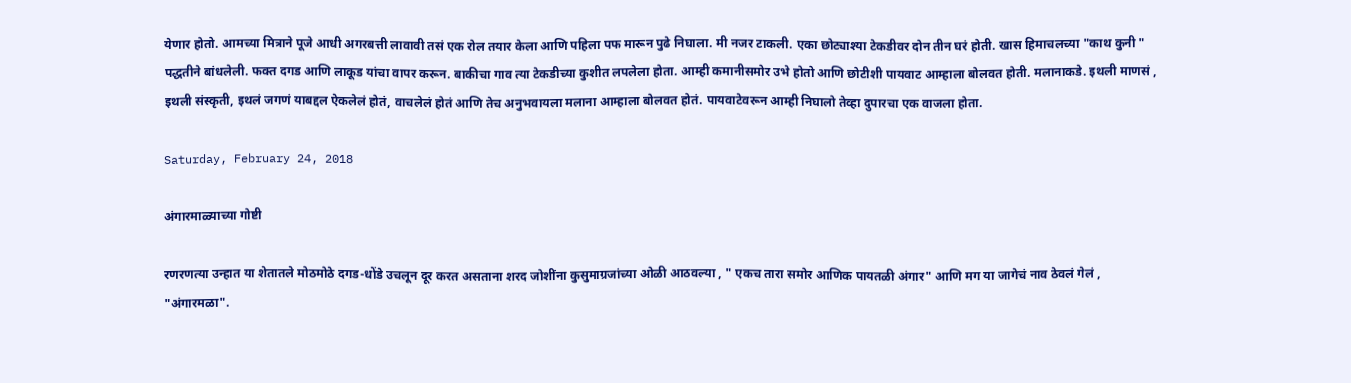येणार होतो. आमच्या मित्राने पूजे आधी अगरबत्ती लावावी तसं एक रोल तयार केला आणि पहिला पफ मारून पुढे निघाला. मी नजर टाकली. एका छोट्याश्या टेकडीवर दोन तीन घरं होती. खास हिमाचलच्या "काथ कुनी " पद्धतीने बांधलेली. फक्त दगड आणि लाकूड यांचा वापर करून. बाकीचा गाव त्या टेकडीच्या कुशीत लपलेला होता. आम्ही कमानीसमोर उभे होतो आणि छोटीशी पायवाट आम्हाला बोलवत होती. मलानाकडे. इथली माणसं , इथली संस्कृती, इथलं जगणं याबद्दल ऐकलेलं होतं, वाचलेलं होतं आणि तेच अनुभवायला मलाना आम्हाला बोलवत होतं. पायवाटेवरून आम्ही निघालो तेव्हा दुपारचा एक वाजला होता.

Saturday, February 24, 2018

अंगारमाळ्याच्या गोष्टी

रणरणत्या उन्हात या शेतातले मोठमोठे दगड-धोंडे उचलून दूर करत असताना शरद जोशींना कुसुमाग्रजांच्या ओळी आठवल्या , " एकच तारा समोर आणिक पायतळी अंगार" आणि मग या जागेचं नाव ठेवलं गेलं , "अंगारमळा".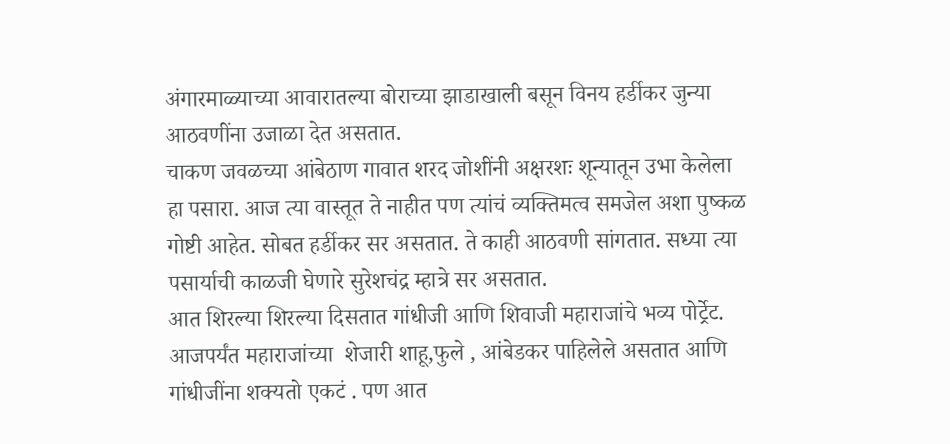अंगारमाळ्याच्या आवारातल्या बोराच्या झाडाखाली बसून विनय हर्डीकर जुन्या आठवणींना उजाळा देत असतात.
चाकण जवळच्या आंबेठाण गावात शरद जोशींनी अक्षरशः शून्यातून उभा केलेला हा पसारा. आज त्या वास्तूत ते नाहीत पण त्यांचं व्यक्तिमत्व समजेल अशा पुष्कळ गोष्टी आहेत. सोबत हर्डीकर सर असतात. ते काही आठवणी सांगतात. सध्या त्या पसार्याची काळजी घेणारे सुरेशचंद्र म्हात्रे सर असतात.
आत शिरल्या शिरल्या दिसतात गांधीजी आणि शिवाजी महाराजांचे भव्य पोर्ट्रेट. आजपर्यंत महाराजांच्या  शेजारी शाहू,फुले , आंबेडकर पाहिलेले असतात आणि गांधीजींना शक्यतो एकटं . पण आत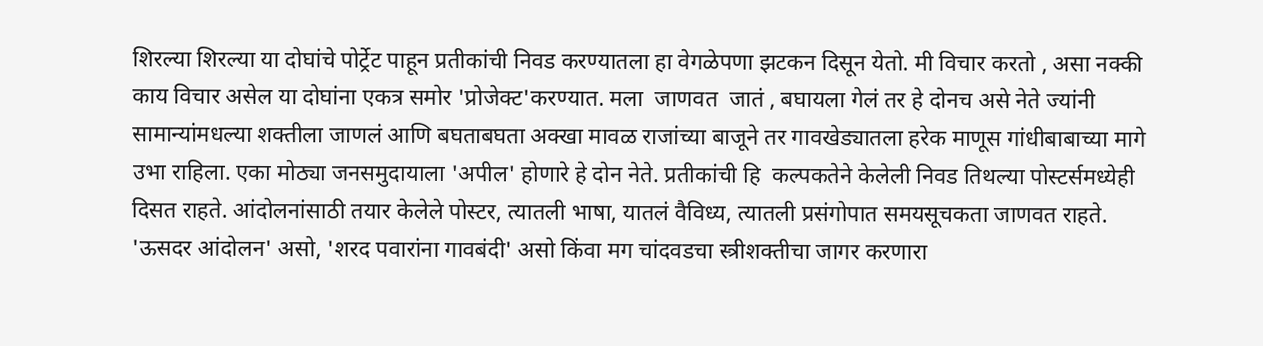शिरल्या शिरल्या या दोघांचे पोर्ट्रेट पाहून प्रतीकांची निवड करण्यातला हा वेगळेपणा झटकन दिसून येतो. मी विचार करतो , असा नक्की काय विचार असेल या दोघांना एकत्र समोर 'प्रोजेक्ट'करण्यात. मला  जाणवत  जातं , बघायला गेलं तर हे दोनच असे नेते ज्यांनी सामान्यांमधल्या शक्तीला जाणलं आणि बघताबघता अक्खा मावळ राजांच्या बाजूने तर गावखेड्यातला हरेक माणूस गांधीबाबाच्या मागे उभा राहिला. एका मोठ्या जनसमुदायाला 'अपील' होणारे हे दोन नेते. प्रतीकांची हि  कल्पकतेने केलेली निवड तिथल्या पोस्टर्समध्येही दिसत राहते. आंदोलनांसाठी तयार केलेले पोस्टर, त्यातली भाषा, यातलं वैविध्य, त्यातली प्रसंगोपात समयसूचकता जाणवत राहते. 'ऊसदर आंदोलन' असो, 'शरद पवारांना गावबंदी' असो किंवा मग चांदवडचा स्त्रीशक्तीचा जागर करणारा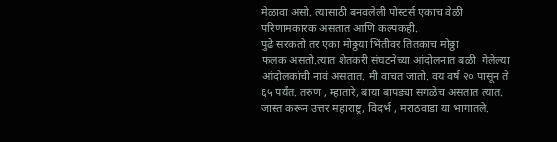मेळावा असो. त्यासाठी बनवलेली पोस्टर्स एकाच वेळी परिणामकारक असतात आणि कल्पकही.
पुढे सरकतो तर एका मोठ्ठया भिंतीवर तितकाच मोठ्ठा
फलक असतो.त्यात शेतकरी संघटनेच्या आंदोलनात बळी  गेलेल्या आंदोलकांची नावं असतात. मी वाचत जातो. वय वर्ष २० पासून ते ६५ पर्यंत. तरुण , म्हातारे, बाया बापड्या सगळेच असतात त्यात. जास्त करून उत्तर महाराष्ट्र, विदर्भ , मराठवाडा या भागातले.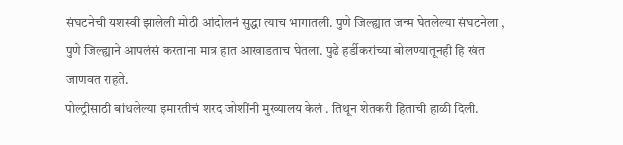संघटनेची यशस्वी झालेली मोठी आंदोलनं सुद्धा त्याच भागातली. पुणे जिल्ह्यात जन्म घेतलेल्या संघटनेला , पुणे जिल्ह्याने आपलंसं करताना मात्र हात आखाडताच घेतला. पुढे हर्डीकरांच्या बोलण्यातूनही हि खंत जाणवत राहते.
पोल्ट्रीसाठी बांधलेल्या इमारतीचं शरद जोशींनी मुख्यालय केलं . तिथून शेतकरी हिताची हाळी दिली.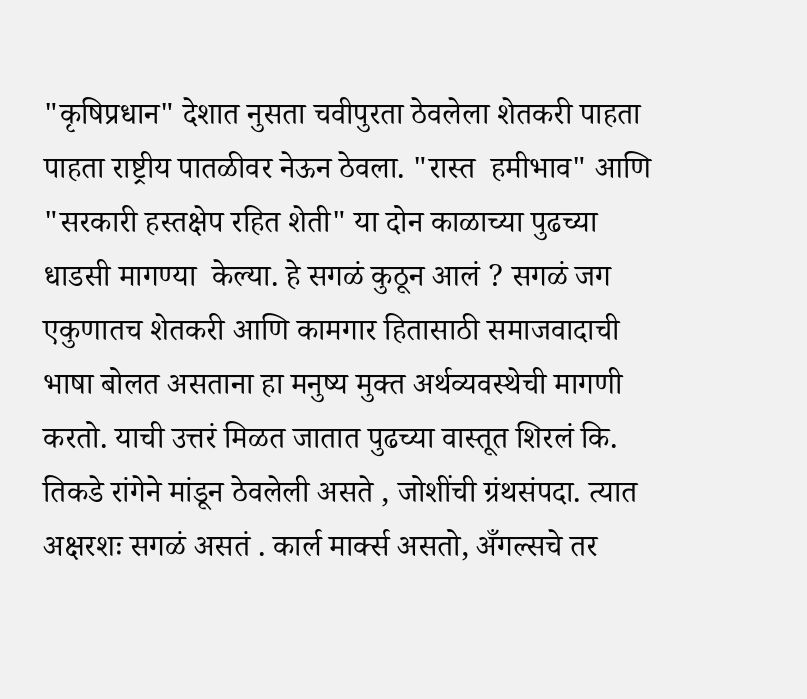"कृषिप्रधान" देशात नुसता चवीपुरता ठेवलेला शेतकरी पाहता पाहता राष्ट्रीय पातळीवर नेऊन ठेवला. "रास्त  हमीभाव" आणि "सरकारी हस्तक्षेप रहित शेती" या दोन काळाच्या पुढच्या धाडसी मागण्या  केल्या. हे सगळं कुठून आलं ? सगळं जग एकुणातच शेतकरी आणि कामगार हितासाठी समाजवादाची भाषा बोलत असताना हा मनुष्य मुक्त अर्थव्यवस्थेची मागणी करतो. याची उत्तरं मिळत जातात पुढच्या वास्तूत शिरलं कि. तिकडे रांगेने मांडून ठेवलेली असते , जोशींची ग्रंथसंपदा. त्यात अक्षरशः सगळं असतं . कार्ल मार्क्स असतो, अँगल्सचे तर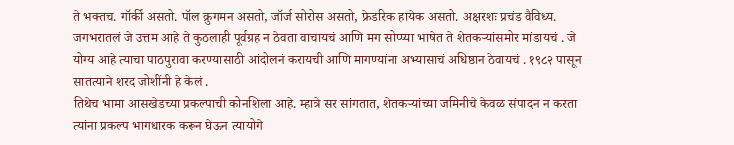ते भक्तच. गॉर्की असतो. पॉल क्रुगमन असतो, जॉर्ज सोरोस असतो, फ्रेडरिक हायेक असतो. अक्षरशः प्रचंड वैविध्य. जगभरातलं जे उत्तम आहे ते कुठलाही पूर्वग्रह न ठेवता वाचायचं आणि मग सोप्प्या भाषेत ते शेतकऱ्यांसमोर मांडायचं . जे योग्य आहे त्याचा पाठपुरावा करण्यासाठी आंदोलनं करायची आणि मागण्यांना अभ्यासाचं अधिष्ठान ठेवायचं . १९८२ पासून सातत्याने शरद जोशींनी हे केलं .
तिथेच भामा आसखेडच्या प्रकल्पाची कोनशिला आहे. म्हात्रे सर सांगतात, शेतकऱ्यांच्या जमिनीचे केवळ संपादन न करता त्यांना प्रकल्प भागधारक करून घेऊन त्यायोगे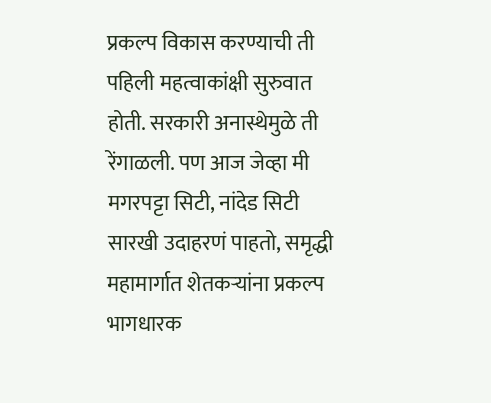प्रकल्प विकास करण्याची ती पहिली महत्वाकांक्षी सुरुवात होती. सरकारी अनास्थेमुळे ती रेंगाळली. पण आज जेव्हा मी मगरपट्टा सिटी, नांदेड सिटी सारखी उदाहरणं पाहतो, समृद्धी महामार्गात शेतकऱ्यांना प्रकल्प भागधारक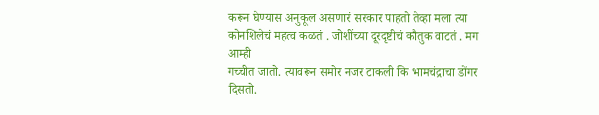करून घेण्यास अनुकूल असणारं सरकार पाहतो तेव्हा मला त्या कोनशिलेचं महत्व कळतं . जोशींच्या दूरदृष्टीचं कौतुक वाटतं . मग आम्ही
गच्चीत जातो. त्यावरून समोर नजर टाकली कि भामचंद्राचा डोंगर दिसतो.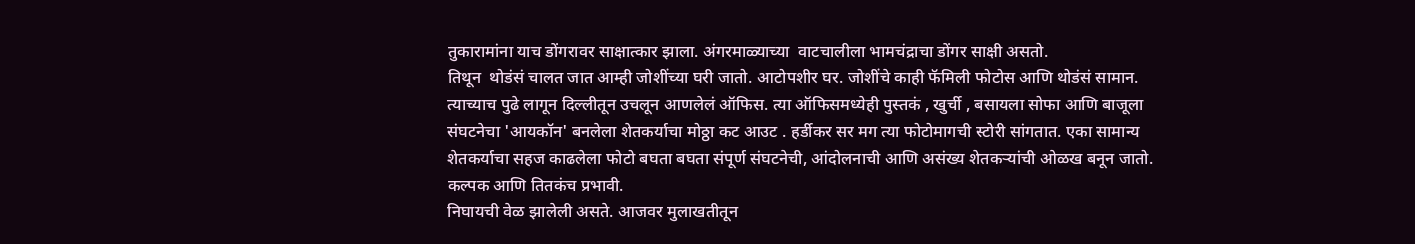तुकारामांना याच डोंगरावर साक्षात्कार झाला. अंगरमाळ्याच्या  वाटचालीला भामचंद्राचा डोंगर साक्षी असतो.
तिथून  थोडंसं चालत जात आम्ही जोशींच्या घरी जातो. आटोपशीर घर. जोशींचे काही फॅमिली फोटोस आणि थोडंसं सामान. त्याच्याच पुढे लागून दिल्लीतून उचलून आणलेलं ऑफिस. त्या ऑफिसमध्येही पुस्तकं , खुर्ची , बसायला सोफा आणि बाजूला संघटनेचा 'आयकॉन' बनलेला शेतकर्याचा मोठ्ठा कट आउट . हर्डीकर सर मग त्या फोटोमागची स्टोरी सांगतात. एका सामान्य शेतकर्याचा सहज काढलेला फोटो बघता बघता संपूर्ण संघटनेची, आंदोलनाची आणि असंख्य शेतकऱ्यांची ओळख बनून जातो. कल्पक आणि तितकंच प्रभावी.
निघायची वेळ झालेली असते. आजवर मुलाखतीतून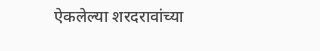ऐकलेल्या शरदरावांच्या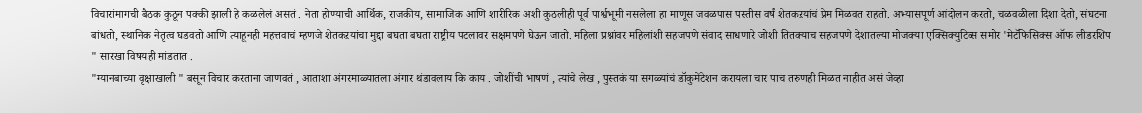विचारांमागची बैठक कुठून पक्की झाली हे कळलेलं असतं . नेता होण्याची आर्थिक, राजकीय, सामाजिक आणि शारीरिक अशी कुठलीही पूर्व पार्श्वभूमी नसलेला हा माणूस जवळपास पस्तीस वर्षं शेतकऱयांचं प्रेम मिळवत राहतो. अभ्यासपूर्ण आंदोलन करतो, चळवळीला दिशा देतो, संघटना बांधतो, स्थानिक नेतृत्व घडवतो आणि त्याहूनही महत्तवाचं म्हणजे शेतकऱयांचा मुद्दा बघता बघता राष्ट्रीय पटलावर सक्षमपणे घेऊन जातो. महिला प्रश्नांवर महिलांशी सहजपणे संवाद साधणारे जोशी तितक्याच सहजपणे देशातल्या मोजक्या एक्सिक्युटिव्स समोर 'मेटॅफिसिक्स ऑफ लीडरशिप " सारखा विषयही मांडतात .
"ग्यानबाच्या वृक्षाखाली " बसून विचार करताना जाणवतं , आताशा अंगरमाळ्यातला अंगार थंडावलाय कि काय . जोशींची भाषणं , त्यांचे लेख , पुस्तकं या सगळ्यांचं डॉकुमेंटेशन करायला चार पाच तरुणही मिळत नाहीत असं जेव्हा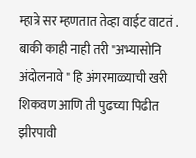म्हात्रे सर म्हणतात तेव्हा वाईट वाटतं . बाकी काही नाही तरी "अभ्यासोनि अंदोलनावे " हि अंगरमाळ्याची खरी शिकवण आणि ती पुढच्या पिढीत झीरपावी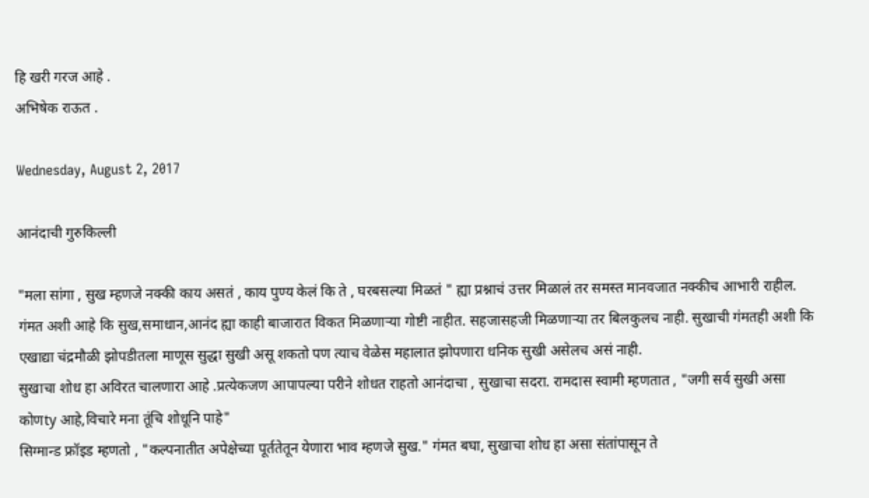हि खरी गरज आहे .
अभिषेक राऊत .

Wednesday, August 2, 2017

आनंदाची गुरुकिल्ली

"मला सांगा , सुख म्हणजे नक्की काय असतं , काय पुण्य केलं कि ते , घरबसल्या मिळतं " ह्या प्रश्नाचं उत्तर मिळालं तर समस्त मानवजात नक्कीच आभारी राहील. गंमत अशी आहे कि सुख,समाधान,आनंद ह्या काही बाजारात विकत मिळणाऱ्या गोष्टी नाहीत. सहजासहजी मिळणाऱ्या तर बिलकुलच नाही. सुखाची गंमतही अशी कि एखाद्या चंद्रमौळी झोपडीतला माणूस सुद्धा सुखी असू शकतो पण त्याच वेळेस महालात झोपणारा धनिक सुखी असेलच असं नाही.
सुखाचा शोध हा अविरत चालणारा आहे .प्रत्येकजण आपापल्या परीने शोधत राहतो आनंदाचा , सुखाचा सदरा. रामदास स्वामी म्हणतात , "जगी सर्व सुखी असा कोणty आहे,विचारे मना तूंचि शोधूनि पाहे"
सिग्मान्ड फ्रॉइड म्हणतो , "कल्पनातीत अपेक्षेच्या पूर्ततेतून येणारा भाव म्हणजे सुख." गंमत बघा, सुखाचा शोध हा असा संतांपासून ते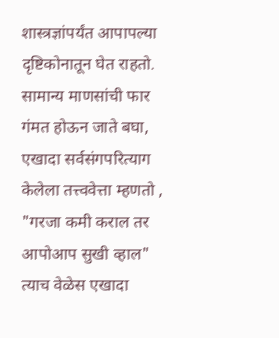शास्त्रज्ञांपर्यंत आपापल्या दृष्टिकोनातून घेत राहतो.
सामान्य माणसांची फार गंमत होऊन जाते बघा, एखादा सर्वसंगपरित्याग केलेला तत्त्ववेत्ता म्हणतो , "गरजा कमी कराल तर आपोआप सुखी व्हाल" त्याच वेळेस एखादा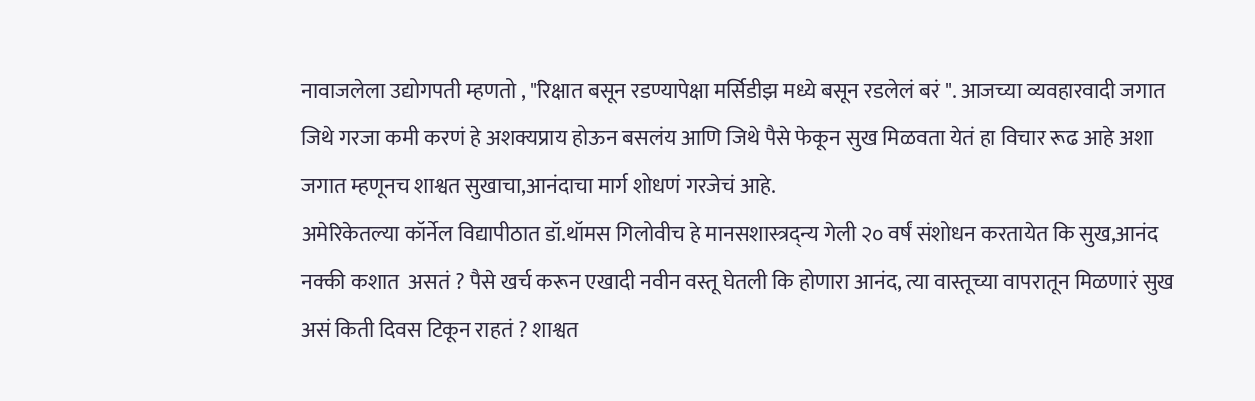नावाजलेला उद्योगपती म्हणतो , "रिक्षात बसून रडण्यापेक्षा मर्सिडीझ मध्ये बसून रडलेलं बरं ". आजच्या व्यवहारवादी जगात जिथे गरजा कमी करणं हे अशक्यप्राय होऊन बसलंय आणि जिथे पैसे फेकून सुख मिळवता येतं हा विचार रूढ आहे अशा जगात म्हणूनच शाश्वत सुखाचा,आनंदाचा मार्ग शोधणं गरजेचं आहे.
अमेरिकेतल्या कॉर्नेल विद्यापीठात डॉ.थॉमस गिलोवीच हे मानसशास्त्रद्न्य गेली २० वर्षं संशोधन करतायेत कि सुख,आनंद नक्की कशात  असतं ? पैसे खर्च करून एखादी नवीन वस्तू घेतली कि होणारा आनंद, त्या वास्तूच्या वापरातून मिळणारं सुख असं किती दिवस टिकून राहतं ? शाश्वत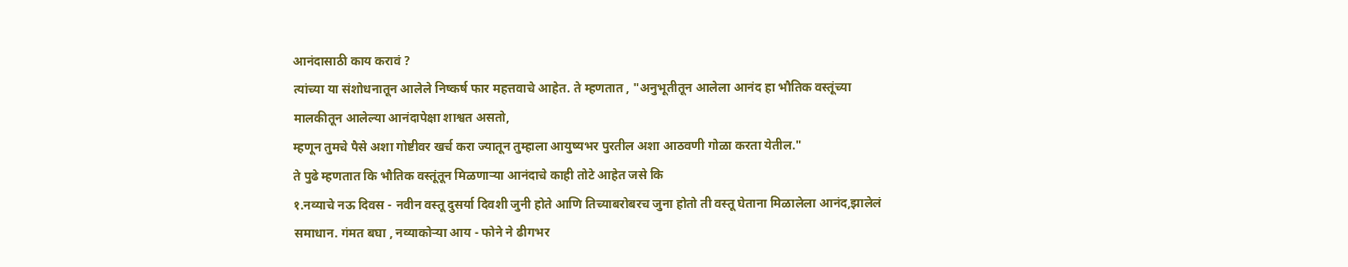आनंदासाठी काय करावं ?
त्यांच्या या संशोधनातून आलेले निष्कर्ष फार महत्तवाचे आहेत. ते म्हणतात , "अनुभूतीतून आलेला आनंद हा भौतिक वस्तूंच्या मालकीतून आलेल्या आनंदापेक्षा शाश्वत असतो,
म्हणून तुमचे पैसे अशा गोष्टीवर खर्च करा ज्यातून तुम्हाला आयुष्यभर पुरतील अशा आठवणी गोळा करता येतील."
ते पुढे म्हणतात कि भौतिक वस्तूंतून मिळणाऱ्या आनंदाचे काही तोटे आहेत जसे कि
१.नव्याचे नऊ दिवस - नवीन वस्तू दुसर्या दिवशी जुनी होते आणि तिच्याबरोबरच जुना होतो ती वस्तू घेताना मिळालेला आनंद,झालेलं समाधान. गंमत बघा , नव्याकोऱ्या आय - फोने ने ढीगभर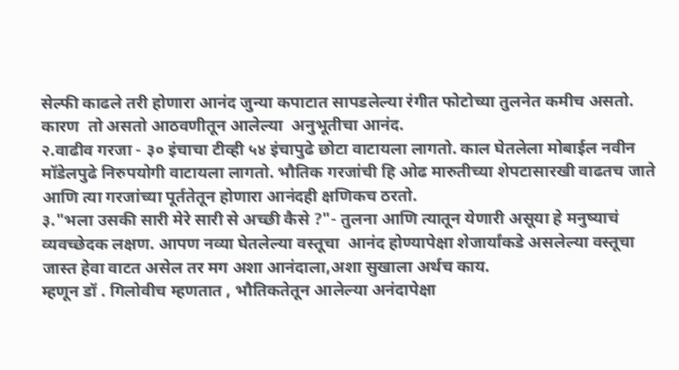सेल्फी काढले तरी होणारा आनंद जुन्या कपाटात सापडलेल्या रंगीत फोटोच्या तुलनेत कमीच असतो. कारण  तो असतो आठवणीतून आलेल्या  अनुभूतीचा आनंद.
२.वाढीव गरजा - ३० इंचाचा टीव्ही ५४ इंचापुढे छोटा वाटायला लागतो. काल घेतलेला मोबाईल नवीन मॉडेलपुढे निरुपयोगी वाटायला लागतो. भौतिक गरजांची हि ओढ मारुतीच्या शेपटासारखी वाढतच जाते आणि त्या गरजांच्या पूर्ततेतून होणारा आनंदही क्षणिकच ठरतो.
३."भला उसकी सारी मेरे सारी से अच्छी कैसे ?"- तुलना आणि त्यातून येणारी असूया हे मनुष्याचं व्यवच्छेदक लक्षण. आपण नव्या घेतलेल्या वस्तूचा  आनंद होण्यापेक्षा शेजार्यांकडे असलेल्या वस्तूचा जास्त हेवा वाटत असेल तर मग अशा आनंदाला,अशा सुखाला अर्थच काय.
म्हणून डॉ . गिलोवीच म्हणतात , भौतिकतेतून आलेल्या अनंदापेक्षा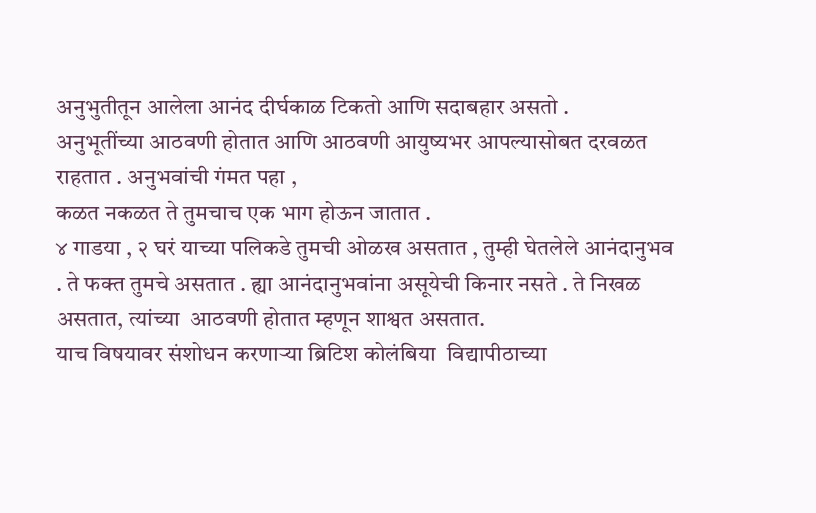अनुभुतीतून आलेला आनंद दीर्घकाळ टिकतो आणि सदाबहार असतो .
अनुभूतींच्या आठवणी होतात आणि आठवणी आयुष्यभर आपल्यासोबत दरवळत राहतात . अनुभवांची गंमत पहा ,
कळत नकळत ते तुमचाच एक भाग होऊन जातात .
४ गाडया , २ घरं याच्या पलिकडे तुमची ओळख असतात , तुम्ही घेतलेले आनंदानुभव . ते फक्त तुमचे असतात . ह्या आनंदानुभवांना असूयेची किनार नसते . ते निखळ असतात, त्यांच्या  आठवणी होतात म्हणून शाश्वत असतात.
याच विषयावर संशोधन करणाऱ्या ब्रिटिश कोलंबिया  विद्यापीठाच्या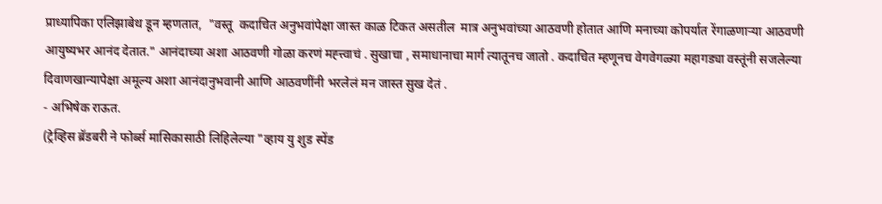प्राध्यापिका एलिझाबेथ डून म्हणतात,  "वस्तू  कदाचित अनुभवांपेक्षा जास्त काळ टिकत असतील  मात्र अनुभवांच्या आठवणी होतात आणि मनाच्या कोपर्यात रेंगाळणाऱ्या आठवणी आयुष्यभर आनंद देतात." आनंदाच्या अशा आठवणी गोळा करणं मह्त्त्वाचं . सुखाचा , समाधानाचा मार्ग त्यातूनच जातो . कदाचित म्हणूनच वेगवेगळ्या महागड्या वस्तूंनी सजलेल्या दिवाणखान्यापेक्षा अमूल्य अशा आनंदानुभवानी आणि आठवणींनी भरलेलं मन जास्त सुख देतं .
- अभिषेक राऊत.
(ट्रेव्हिस ब्रॅडबरी ने फोर्ब्स मासिकासाठी लिहिलेल्या "व्हाय यु शुड स्पेंड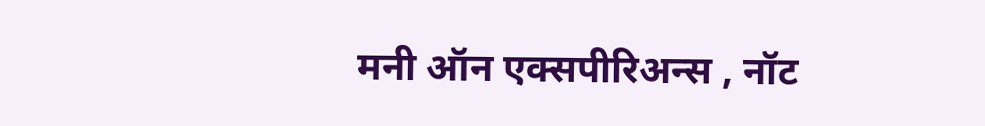मनी ऑन एक्सपीरिअन्स , नॉट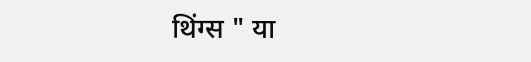थिंग्स " या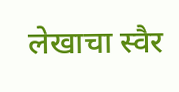लेखाचा स्वैर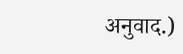अनुवाद.)